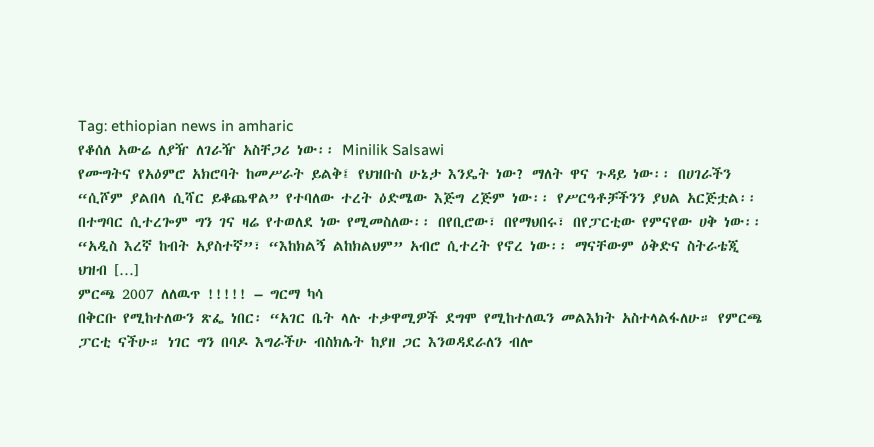Tag: ethiopian news in amharic
የቆሰለ አውሬ ለያዥ ለገራዥ አስቸጋሪ ነው፡፡ Minilik Salsawi
የሙግትና የአዕምሮ አክሮባት ከመሥራት ይልቅ፤ የህዝቡስ ሁኔታ እንዴት ነው? ማለት ዋና ጉዳይ ነው፡፡ በሀገራችን “ሲሾም ያልበላ ሲሻር ይቆጨዋል” የተባለው ተረት ዕድሜው እጅግ ረጅም ነው፡፡ የሥርዓቶቻችንን ያህል አርጅቷል፡፡ በተግባር ሲተረጐም ግን ገና ዛሬ የተወለደ ነው የሚመስለው፡፡ በየቢሮው፣ በየማህበሩ፣ በየፓርቲው የምናየው ሀቅ ነው፡፡ “አዲስ እረኛ ከብት አያስተኛ”፣ “እከክልኝ ልከክልህም” አብሮ ሲተረት የኖረ ነው፡፡ ማናቸውም ዕቅድና ስትራቴጂ ህዝብ […]
ምርጫ 2007 ለለዉጥ !!!!! – ግርማ ካሳ
በቅርቡ የሚከተለውን ጽፌ ነበር፡ “አገር ቤት ላሉ ተቃዋሚዎች ደግሞ የሚከተለዉን መልእክት አስተላልፋለሁ። የምርጫ ፓርቲ ናችሁ። ነገር ግን በባዶ እግራችሁ ብስክሌት ከያዘ ጋር እንወዳደራለን ብሎ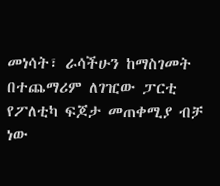መነሳት፣ ራሳችሁን ከማስገመት በተጨማሪም ለገዢው ፓርቲ የፖለቲካ ፍጆታ መጠቀሚያ ብቻ ነው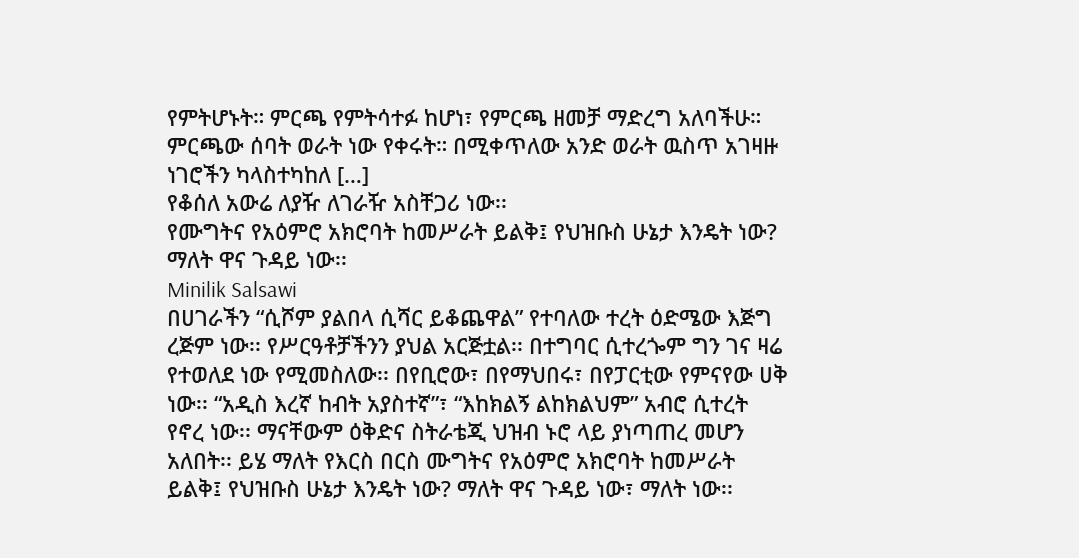የምትሆኑት። ምርጫ የምትሳተፉ ከሆነ፣ የምርጫ ዘመቻ ማድረግ አለባችሁ። ምርጫው ሰባት ወራት ነው የቀሩት። በሚቀጥለው አንድ ወራት ዉስጥ አገዛዙ ነገሮችን ካላስተካከለ […]
የቆሰለ አውሬ ለያዥ ለገራዥ አስቸጋሪ ነው፡፡
የሙግትና የአዕምሮ አክሮባት ከመሥራት ይልቅ፤ የህዝቡስ ሁኔታ እንዴት ነው? ማለት ዋና ጉዳይ ነው፡፡
Minilik Salsawi
በሀገራችን “ሲሾም ያልበላ ሲሻር ይቆጨዋል” የተባለው ተረት ዕድሜው እጅግ ረጅም ነው፡፡ የሥርዓቶቻችንን ያህል አርጅቷል፡፡ በተግባር ሲተረጐም ግን ገና ዛሬ የተወለደ ነው የሚመስለው፡፡ በየቢሮው፣ በየማህበሩ፣ በየፓርቲው የምናየው ሀቅ ነው፡፡ “አዲስ እረኛ ከብት አያስተኛ”፣ “እከክልኝ ልከክልህም” አብሮ ሲተረት የኖረ ነው፡፡ ማናቸውም ዕቅድና ስትራቴጂ ህዝብ ኑሮ ላይ ያነጣጠረ መሆን አለበት፡፡ ይሄ ማለት የእርስ በርስ ሙግትና የአዕምሮ አክሮባት ከመሥራት ይልቅ፤ የህዝቡስ ሁኔታ እንዴት ነው? ማለት ዋና ጉዳይ ነው፣ ማለት ነው፡፡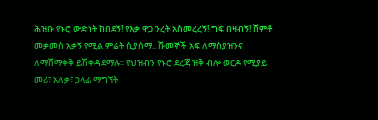ሕዝቡ የኑሮ ውድነት ከበደኝ! የእቃ ዋጋ ንረት አስመረረኝ! ግፍ በዛብኝ! ሸምቶ መቃመስ አቃኝ የሚል ምሬት ሲያሰማ.. ሹመኞች አፍ ለማስያዝንና ለማሸማቀቅ ይሽቀዳደማሉ፡፡ የህዝብን የኑሮ ደረጃ ዝቅ ብሎ ወርዶ የሚያይ መሪ፣ አለቃ፣ ኃላፊ ማግኘት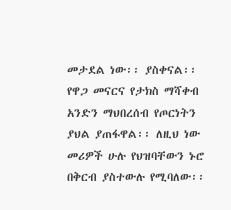መታደል ነው፡፡ ያስቀናል፡፡ የዋጋ መናርና የታክስ ማሻቀብ አንድን ማህበረሰብ የጦርነትን ያህል ያጠፋዋል፡፡ ለዚህ ነው መሪዎች ሁሉ የህዝባቸውን ኑሮ በቅርብ ያስተውሉ የሚባለው፡፡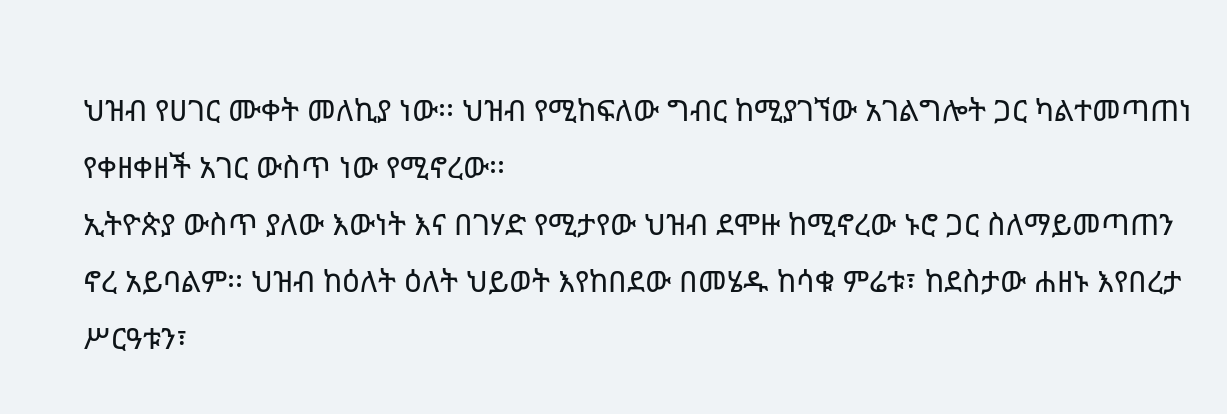ህዝብ የሀገር ሙቀት መለኪያ ነው፡፡ ህዝብ የሚከፍለው ግብር ከሚያገኘው አገልግሎት ጋር ካልተመጣጠነ የቀዘቀዘች አገር ውስጥ ነው የሚኖረው፡፡
ኢትዮጵያ ውስጥ ያለው እውነት እና በገሃድ የሚታየው ህዝብ ደሞዙ ከሚኖረው ኑሮ ጋር ስለማይመጣጠን ኖረ አይባልም፡፡ ህዝብ ከዕለት ዕለት ህይወት እየከበደው በመሄዱ ከሳቁ ምሬቱ፣ ከደስታው ሐዘኑ እየበረታ ሥርዓቱን፣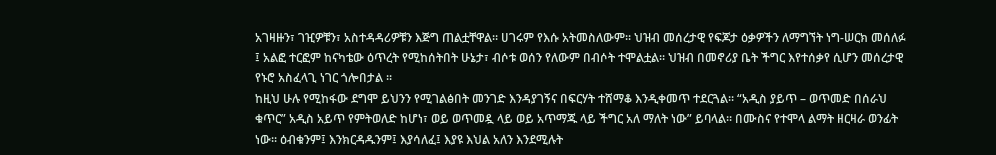አገዛዙን፣ ገዢዎቹን፣ አስተዳዳሪዎቹን እጅግ ጠልቷቸዋል፡፡ ሀገሩም የእሱ አትመስለውም፡፡ ህዝብ መሰረታዊ የፍጆታ ዕቃዎችን ለማግኘት ነግ-ሠርክ መሰለፉ ፤ አልፎ ተርፎም ከናካቴው ዕጥረት የሚከሰትበት ሁኔታ፣ ብሶቱ ወሰን የለውም በብሶት ተሞልቷል፡፡ ህዝብ በመኖሪያ ቤት ችግር እየተሰቃየ ሲሆን መሰረታዊ የኑሮ አስፈላጊ ነገር ጎሎበታል ፡፡
ከዚህ ሁሉ የሚከፋው ደግሞ ይህንን የሚገልፅበት መንገድ እንዳያገኝና በፍርሃት ተሸማቆ እንዲቀመጥ ተደርጓል፡፡ “አዲስ ያይጥ – ወጥመድ በሰራህ ቁጥር” አዲስ አይጥ የምትወለድ ከሆነ፣ ወይ ወጥመዷ ላይ ወይ አጥማጁ ላይ ችግር አለ ማለት ነው” ይባላል፡፡ በሙስና የተሞላ ልማት ዘርዛራ ወንፊት ነው፡፡ ዕብቁንም፤ እንክርዳዱንም፤ እያሳለፈ፤ እያዩ እህል አለን እንደሚሉት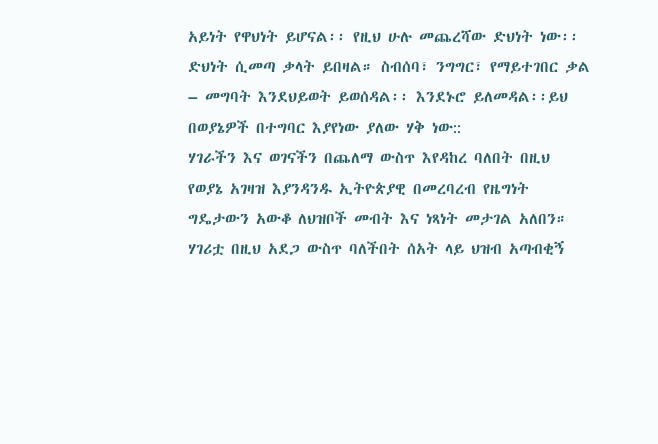አይነት የዋህነት ይሆናል፡፡ የዚህ ሁሉ መጨረሻው ድህነት ነው፡፡ ድህነት ሲመጣ ቃላት ይበዛል። ስብሰባ፣ ንግግር፣ የማይተገበር ቃል – መግባት እንደህይወት ይወሰዳል፡፡ እንደኑሮ ይለመዳል፡፡ይህ በወያኔዎች በተግባር እያየነው ያለው ሃቅ ነው::
ሃገራችን እና ወገናችን በጨለማ ውስጥ እየዳከረ ባለበት በዚህ የወያኔ አገዛዝ እያንዳንዱ ኢትዮጵያዊ በመረባረብ የዜግነት ግዴታውን አውቆ ለህዝቦች መብት እና ነጻነት መታገል አለበን። ሃገሪቷ በዚህ አደጋ ውስጥ ባለችበት ሰአት ላይ ህዝብ አጣብቂኝ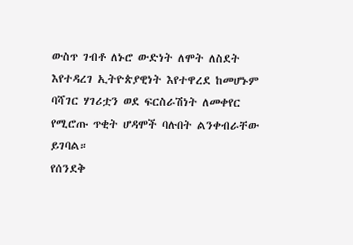ውስጥ ገብቶ ለኑሮ ውድነት ለሞት ለስደት እየተዳረገ ኢትዮጵያዊነት እየተዋረደ ከመሆኑም ባሻገር ሃገሪቷን ወደ ፍርስራሽነት ለመቀየር የሚሮጡ ጥቂት ሆዳሞች ባሉበት ልንቀብራቸው ይገባል።
የሰንደቅ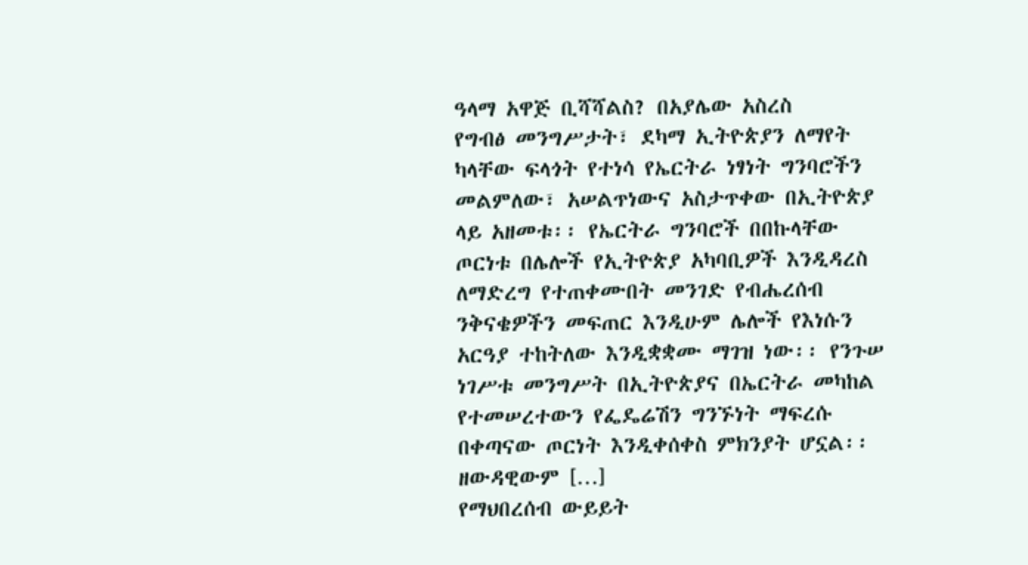ዓላማ አዋጅ ቢሻሻልስ? በአያሌው አስረስ
የግብፅ መንግሥታት፣ ደካማ ኢትዮጵያን ለማየት ካላቸው ፍላጎት የተነሳ የኤርትራ ነፃነት ግንባሮችን መልምለው፣ አሠልጥነውና አስታጥቀው በኢትዮጵያ ላይ አዘመቱ፡፡ የኤርትራ ግንባሮች በበኩላቸው ጦርነቱ በሌሎች የኢትዮጵያ አካባቢዎች እንዲዳረስ ለማድረግ የተጠቀሙበት መንገድ የብሔረሰብ ንቅናቄዎችን መፍጠር እንዲሁም ሌሎች የእነሱን አርዓያ ተከትለው እንዲቋቋሙ ማገዝ ነው፡፡ የንጉሠ ነገሥቱ መንግሥት በኢትዮጵያና በኤርትራ መካከል የተመሠረተውን የፌዴሬሽን ግንኙነት ማፍረሱ በቀጣናው ጦርነት እንዲቀሰቀስ ምክንያት ሆኗል፡፡ ዘውዳዊውም […]
የማህበረሰብ ውይይት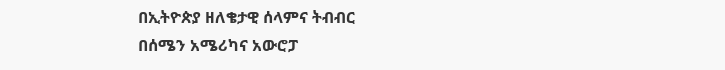በኢትዮጵያ ዘለቄታዊ ሰላምና ትብብር
በሰሜን አሜሪካና አውሮፓ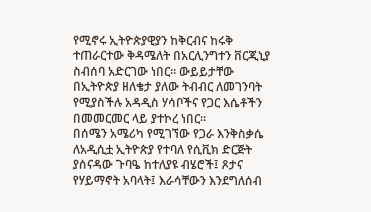የሚኖሩ ኢትዮጵያዊያን ከቅርብና ከሩቅ ተጠራርተው ቅዳሜለት በአርሊንግተን ቨርጂኒያ ስብሰባ አድርገው ነበር። ውይይታቸው በኢትዮጵያ ዘለቄታ ያለው ትብብር ለመገንባት የሚያስችሉ አዳዲስ ሃሳቦችና የጋር እሴቶችን በመመርመር ላይ ያተኮረ ነበር።
በሰሜን አሜሪካ የሚገኘው የጋራ እንቅስቃሴ ለአዲሲቷ ኢትዮጵያ የተባለ የሲቪክ ድርጅት ያሰናዳው ጉባዔ ከተለያዩ ብሄሮች፤ ጾታና የሃይማኖት አባላት፤ እራሳቸውን እንደግለሰብ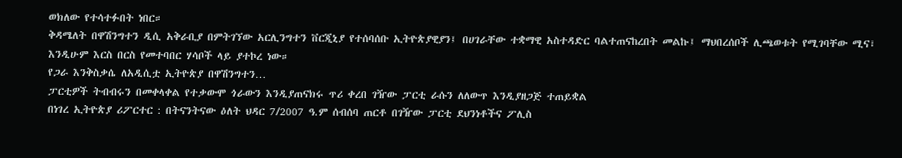ወክለው የተሳተፉበት ነበር።
ቅዳሜለት በዋሽንግተን ዲሲ አቅራቢያ በምትገኘው አርሊንግተን ቨርጂኒያ የተሰባሰቡ ኢትዮጵያዊያን፤ በሀገራቸው ተቋማዊ አስተዳድር ባልተጠናከረበት መልኩ፤ ማህበረሰቦች ሊጫወቱት የሚገባቸው ሚና፣ እንዲሁም እርስ በርስ የመተባበር ሃሳቦች ላይ ያተኮረ ነው።
የጋራ እንቅስቃሴ ለአዲሲቷ ኢትዮጵያ በዋሽንግተን…
ፓርቲዎች ትብብሩን በመቀላቀል የተቃውሞ ጎራውን እንዲያጠናክሩ ጥሪ ቀረበ ገዥው ፓርቲ ራሱን ለለውጥ እንዲያዘጋጅ ተጠይቋል
በነገረ ኢትዮጵያ ሪፖርተር : በትናንትናው ዕለት ህዳር 7/2007 ዓ.ም ሰብሰባ ጠርቶ በገዥው ፓርቲ ደህንነቶችና ፖሊስ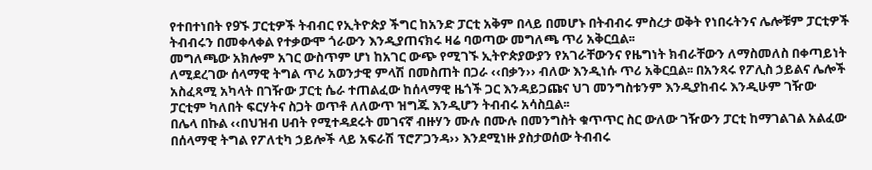የተበተነበት የ9ኙ ፓርቲዎች ትብብር የኢትዮጵያ ችግር ከአንድ ፓርቲ አቅም በላይ በመሆኑ በትብብሩ ምስረታ ወቅት የነበሩትንና ሌሎቹም ፓርቲዎች ትብብሩን በመቀላቀል የተቃውሞ ጎራውን እንዲያጠናክሩ ዛሬ ባወጣው መግለጫ ጥሪ አቅርቧል፡፡
መግለጫው አክሎም አገር ውስጥም ሆነ ከአገር ውጭ የሚገኙ ኢትዮጵያውያን የአገራቸውንና የዜግነት ክብራቸውን ለማስመለስ በቀጣይነት ለሚደረገው ሰላማዊ ትግል ጥሪ አወንታዊ ምላሽ በመስጠት በጋራ ‹‹በቃን›› ብለው እንዲነሱ ጥሪ አቅርቧል፡፡ በአንጻሩ የፖሊስ ኃይልና ሌሎች አስፈጻሚ አካላት በገዥው ፓርቲ ሴራ ተጠልፈው ከሰላማዊ ዜጎች ጋር እንዳይጋጩና ህገ መንግስቱንም እንዲያከብሩ እንዲሁም ገዥው ፓርቲም ካለበት ፍርሃትና ስጋት ወጥቶ ለለውጥ ዝግጁ እንዲሆን ትብብሩ አሳስቧል፡፡
በሌላ በኩል ‹‹በህዝብ ሀብት የሚተዳደሩት መገናኛ ብዙሃን ሙሉ በሙሉ በመንግስት ቁጥጥር ስር ውለው ገዥውን ፓርቲ ከማገልገል አልፈው በሰላማዊ ትግል የፖለቲካ ኃይሎች ላይ አፍራሽ ፕሮፖጋንዳ›› እንደሚነዙ ያስታወሰው ትብብሩ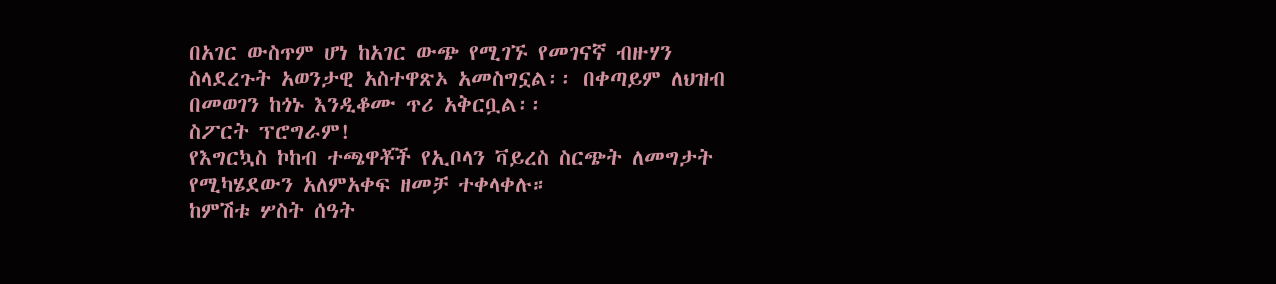በአገር ውስጥም ሆነ ከአገር ውጭ የሚገኙ የመገናኛ ብዙሃን ስላደረጉት አወንታዊ አስተዋጽኦ አመስግኗል፡፡ በቀጣይም ለህዝብ በመወገን ከጎኑ እንዲቆሙ ጥሪ አቅርቧል፡፡
ስፖርት ፕሮግራም!
የእግርኳስ ኮከብ ተጫዋቾች የኢቦላን ቫይረስ ስርጭት ለመግታት የሚካሄደውን አለምአቀፍ ዘመቻ ተቀላቀሉ።
ከምሽቱ ሦስት ሰዓት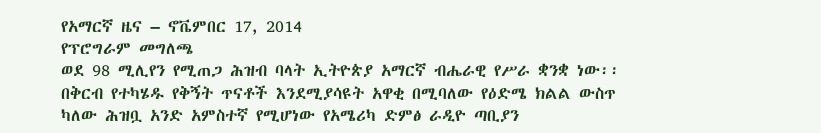የአማርኛ ዜና – ኖቬምበር 17, 2014
የፕሮግራም መግለጫ
ወደ 98 ሚሊየን የሚጠጋ ሕዝብ ባላት ኢትዮጵያ አማርኛ ብሔራዊ የሥራ ቋንቋ ነው፡፡ በቅርብ የተካሄዱ የቅኝት ጥናቶች እንደሚያሳዩት አዋቂ በሚባለው የዕድሜ ክልል ውስጥ ካለው ሕዝቧ አንድ አምስተኛ የሚሆነው የአሜሪካ ድምፅ ራዲዮ ጣቢያን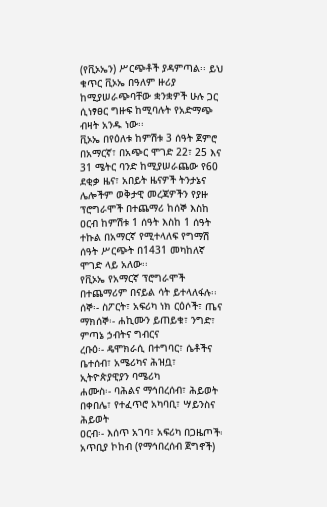(የቪኦኤን) ሥርጭቶች ያዳምጣል፡፡ ይህ ቁጥር ቪኦኤ በዓለም ዙሪያ ከሚያሠራጭባቸው ቋንቋዎች ሁሉ ጋር ሲነፃፀር ግዙፍ ከሚባሉት የአድማጭ ብዛት አንዱ ነው፡፡
ቪኦኤ በየዕለቱ ከምሽቱ 3 ሰዓት ጀምሮ በአማርኛ፣ በአጭር ሞገድ 22፣ 25 እና 31 ሜትር ባንድ ከሚያሠራጨው የ60 ደቂቃ ዜና፣ አበይት ዜናዎች ትንታኔና ሌሎችም ወቅታዊ መረጃዎችን የያዙ ፕሮግራሞች በተጨማሪ ከሰኞ እስከ ዐርብ ከምሽቱ 1 ሰዓት እስከ 1 ሰዓት ተኩል በአማርኛ የሚተላለፍ የግማሽ ሰዓት ሥርጭት በ1431 መካከለኛ ሞገድ ላይ አለው፡፡
የቪኦኤ የአማርኛ ፕሮግራሞች በተጨማሪም በናይል ሳት ይተላለፋሉ፡፡
ሰኞ፡- ስፖርት፣ አፍሪካ ነክ ርዕሶች፣ ጤና
ማክሰኞ፡- ሐኪሙን ይጠይቁ፣ ንግድ፣ ምጣኔ ኃብትና ግብርና
ረቡዕ፡- ዴሞክራሲ በተግባር፣ ሴቶችና ቤተሰብ፣ አሜሪካና ሕዝቧ፣ ኢትዮጵያዊያን ባሜሪካ
ሐሙስ፡- ባሕልና ማኅበረሰብ፣ ሕይወት በቀበሌ፣ የተፈጥሮ አካባቢ፣ ሣይንስና ሕይወት
ዐርብ፡- እሰጥ አገባ፣ አፍሪካ በጋዜጦች፡ አጥቢያ ኮከብ (የማኅበረሰብ ጀግኖች)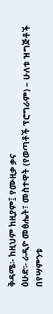ቅዳሜ፡- ከዚህም ከዚያም፤ የሙዚቃ ቃና
ዕሁድ፡- ራዲዮ መፅሔት፣ መስተዋት (የወጣቶች ፕሮግራም) – ሁለቱ ዝግጅቶች በየሣምንቱ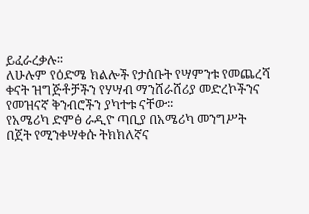ይፈራረቃሉ፡፡
ለሁሉም የዕድሜ ክልሎች የታሰቡት የሣምንቱ የመጨረሻ ቀናት ዝግጅቶቻችን የሃሣብ ማንሸራሸሪያ መድረኮችንና የመዝናኛ ቅንብሮችን ያካተቱ ናቸው፡፡
የአሜሪካ ድምፅ ራዲዮ ጣቢያ በአሜሪካ መንግሥት በጀት የሚንቀሣቀሱ ትክክለኛና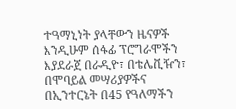ተዓማኒነት ያላቸውን ዜናዎች እንዲሁም ሰፋፊ ፕሮግራሞችን እያደራጀ በራዲዮ፣ በቴሌቪዥን፣ በሞባይል መሣሪያዎችና በኢንተርኔት በ45 የዓለማችን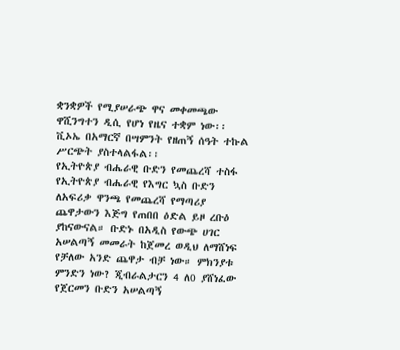ቋንቋዎች የሚያሠራጭ ዋና መቀመጫው ዋሺንግተን ዲሲ የሆነ የዜና ተቋም ነው፡፡
ቪኦኤ በአማርኛ በሣምንት የዘጠኝ ሰዓት ተኩል ሥርጭት ያስተላልፋል፡፡
የኢትዮጵያ ብሔራዊ ቡድን የመጨረሻ ተስፋ
የኢትዮጵያ ብሔራዊ የእግር ኳስ ቡድን ለአፍሪቃ ዋንጫ የመጨረሻ የማጣሪያ ጨዋታውን እጅግ የጠበበ ዕድል ይዞ ረቡዕ ያከናውናል። ቡድኑ በአዲስ የውጭ ሀገር አሠልጣኝ መመራት ከጀመረ ወዲህ ለማሸነፍ የቻለው አንድ ጨዋታ ብቻ ነው። ምክንያቱ ምንድን ነው? ጂብራልታርን 4 ለ0 ያሸነፈው የጀርመን ቡድን አሠልጣኝ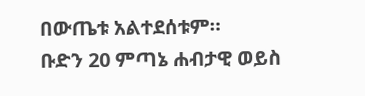በውጤቱ አልተደሰቱም።
ቡድን 20 ምጣኔ ሐብታዊ ወይስ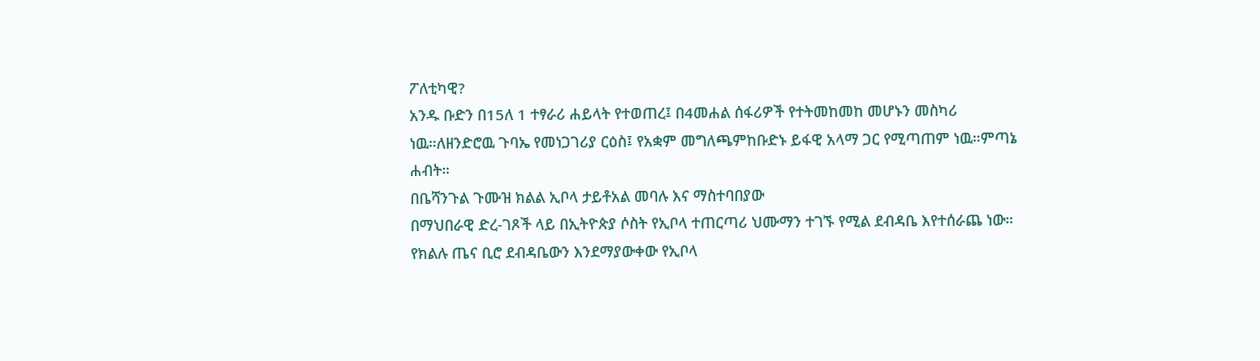ፖለቲካዊ?
አንዱ ቡድን በ15ለ 1 ተፃራሪ ሐይላት የተወጠረ፤ በ4መሐል ሰፋሪዎች የተትመከመከ መሆኑን መስካሪ ነዉ።ለዘንድሮዉ ጉባኤ የመነጋገሪያ ርዕስ፤ የአቋም መግለጫምከቡድኑ ይፋዊ አላማ ጋር የሚጣጠም ነዉ።ምጣኔ ሐብት።
በቤሻንጉል ጉሙዝ ክልል ኢቦላ ታይቶአል መባሉ እና ማስተባበያው
በማህበራዊ ድረ-ገጾች ላይ በኢትዮጵያ ሶስት የኢቦላ ተጠርጣሪ ህሙማን ተገኙ የሚል ደብዳቤ እየተሰራጨ ነው። የክልሉ ጤና ቢሮ ደብዳቤውን እንደማያውቀው የኢቦላ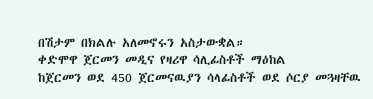በሽታም በክልሉ አለመኖሩን አስታውቋል።
ቀድሞዋ ጀርመን መዲና የዛሪዋ ሳሊፊስቶች ማዕከል
ከጀርመን ወደ 450 ጀርመናዉያን ሳላፊስቶች ወደ ሶርያ መጓዛቸዉ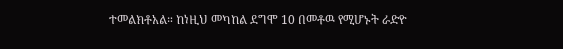ተመልክቶአል። ከነዚህ መካከል ደግሞ 10 በመቶዉ የሚሆኑት ራድዮ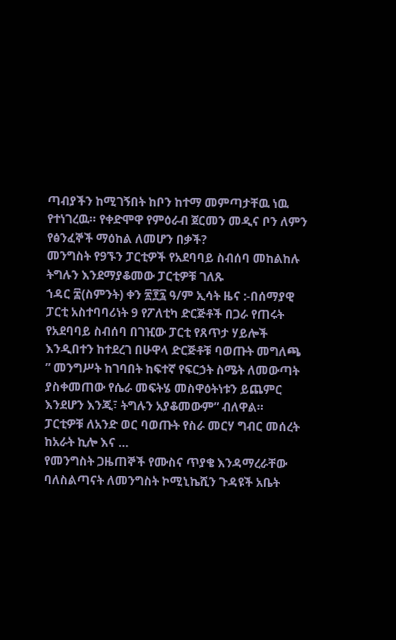ጣብያችን ከሚገኝበት ከቦን ከተማ መምጣታቸዉ ነዉ የተነገረዉ። የቀድሞዋ የምዕራብ ጀርመን መዲና ቦን ለምን የፅንፈኞች ማዕከል ለመሆን በቃች?
መንግስት የ9ኙን ፓርቲዎች የአደባባይ ስብሰባ መከልከሉ ትግሉን እንደማያቆመው ፓርቲዎቹ ገለጹ
ኀዳር ፰(ስምንት) ቀን ፳፻፯ ዓ/ም ኢሳት ዜና :-በሰማያዊ ፓርቲ አስተባባሪነት 9 የፖለቲካ ድርጅቶች በጋራ የጠሩት የአደባባይ ስብሰባ በገዢው ፓርቲ የጸጥታ ሃይሎች እንዲበተን ከተደረገ በሁዋላ ድርጅቶቹ ባወጡት መግለጫ ” መንግሥት ከገባበት ከፍተኛ የፍርኃት ስሜት ለመውጣት ያስቀመጠው የሴራ መፍትሄ መስዋዕትነቱን ይጨምር እንደሆን እንጂ፣ ትግሉን አያቆመውም” ብለዋል። ፓርቲዎቹ ለአንድ ወር ባወጡት የስራ መርሃ ግብር መሰረት ከአራት ኪሎ እና …
የመንግስት ጋዜጠኞች የሙስና ጥያቄ እንዳማረራቸው ባለስልጣናት ለመንግስት ኮሚኒኬሺን ጉዳዩች አቤት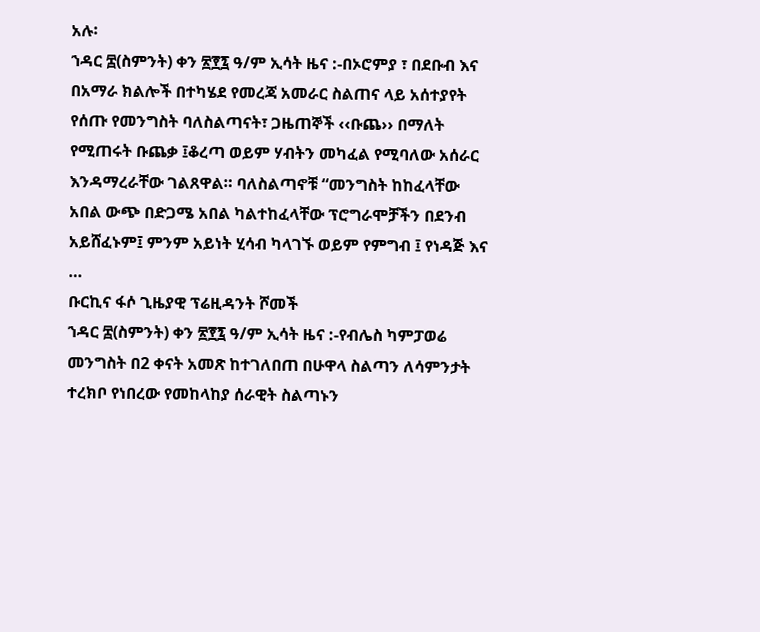አሉ፡
ኀዳር ፰(ስምንት) ቀን ፳፻፯ ዓ/ም ኢሳት ዜና :-በኦሮምያ ፣ በደቡብ እና በአማራ ክልሎች በተካሄደ የመረጃ አመራር ስልጠና ላይ አሰተያየት የሰጡ የመንግስት ባለስልጣናት፣ ጋዜጠኞች ‹‹ቡጨ›› በማለት የሚጠሩት ቡጨቃ ፤ቆረጣ ወይም ሃብትን መካፈል የሚባለው አሰራር እንዳማረራቸው ገልጸዋል። ባለስልጣኖቹ “መንግስት ከከፈላቸው አበል ውጭ በድጋሜ አበል ካልተከፈላቸው ፕሮግራሞቻችን በደንብ አይሸፈኑም፤ ምንም አይነት ሂሳብ ካላገኙ ወይም የምግብ ፤ የነዳጅ እና …
ቡርኪና ፋሶ ጊዜያዊ ፕሬዚዳንት ሾመች
ኀዳር ፰(ስምንት) ቀን ፳፻፯ ዓ/ም ኢሳት ዜና :-የብሌስ ካምፓወሬ መንግስት በ2 ቀናት አመጽ ከተገለበጠ በሁዋላ ስልጣን ለሳምንታት ተረክቦ የነበረው የመከላከያ ሰራዊት ስልጣኑን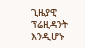ጊዜያዊ ፕሬዚዳንት እንዲሆኑ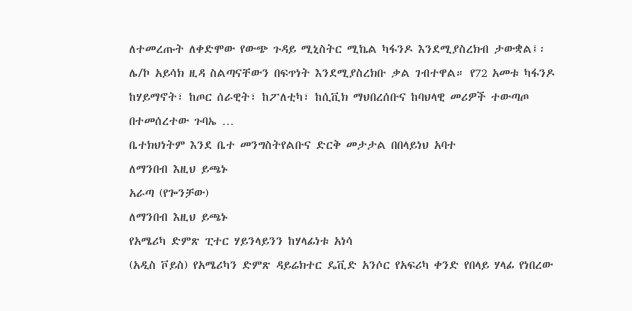ለተመረጡት ለቀድሞው የውጭ ጉዳይ ሚኒስትር ሚኬል ካፋንዶ እንደሚያስረክብ ታውቋል፤፡ሌ/ኮ አይሳክ ዚዳ ስልጣናቸውን በፍጥነት እንደሚያስረክቡ ቃል ገብተዋል። የ72 አመቱ ካፋንዶ ከሃይማኖት፣ ከጦር ሰራዊት፣ ከፖለቲካ፣ ከሲቪክ ማህበረሰቡና ከባህላዊ መሪዎች ተውጣጦ በተመሰረተው ጉባኤ …
ቤተክህነትም እንደ ቤተ መንግስትየልቡና ድርቅ መታታል በበላይነህ አባተ
ለማንበብ እዚህ ይጫኑ
አራጣ (የጐንቻው)
ለማንበብ እዚህ ይጫኑ
የአሜሪካ ድምጽ ፒተር ሃይንላይንን ከሃላፊነቱ አነሳ
(አዲስ ቮይስ) የአሜሪካን ድምጽ ዳይሬክተር ዴቪድ አንሶር የአፍሪካ ቀንድ የበላይ ሃላፊ የነበረው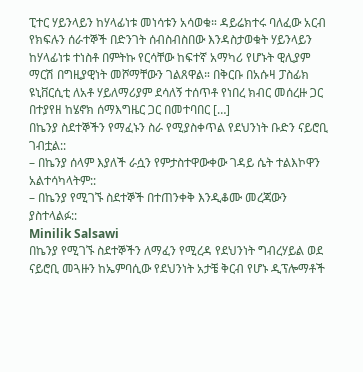ፒተር ሃይንላይን ከሃላፊነቱ መነሳቱን አሳወቁ። ዳይሬክተሩ ባለፈው አርብ የክፍሉን ሰራተኞች በድንገት ሰብስብስበው እንዳስታወቁት ሃይንላይን ከሃላፊነቱ ተነስቶ በምትኩ የርሳቸው ከፍተኛ አማካሪ የሆኑት ዊሊያም ማርሽ በግዚያዊነት መሾማቸውን ገልጸዋል። በቅርቡ በአሱዛ ፓስፊክ ዩኒቨርሲቲ ለአቶ ሃይለማሪያም ደሳለኝ ተሰጥቶ የነበረ ክብር መሰረዙ ጋር በተያየዘ ከሄኖክ ሰማእግዜር ጋር በመተባበር […]
በኬንያ ስደተኞችን የማፈኑን ስራ የሚያስቀጥል የደህንነት ቡድን ናይሮቢ ገብቷል::
– በኬንያ ሰላም እያለች ራሷን የምታስተዋውቀው ገዳይ ሴት ተልእኮዋን አልተሳካላትም::
– በኬንያ የሚገኙ ስደተኞች በተጠንቀቅ እንዲቆሙ መረጃውን ያስተላልፉ::
Minilik Salsawi
በኬንያ የሚገኙ ስደተኞችን ለማፈን የሚረዳ የደህንነት ግብረሃይል ወደ ናይሮቢ መጓዙን ከኤምባሲው የደህንነት አታቼ ቅርብ የሆኑ ዲፕሎማቶች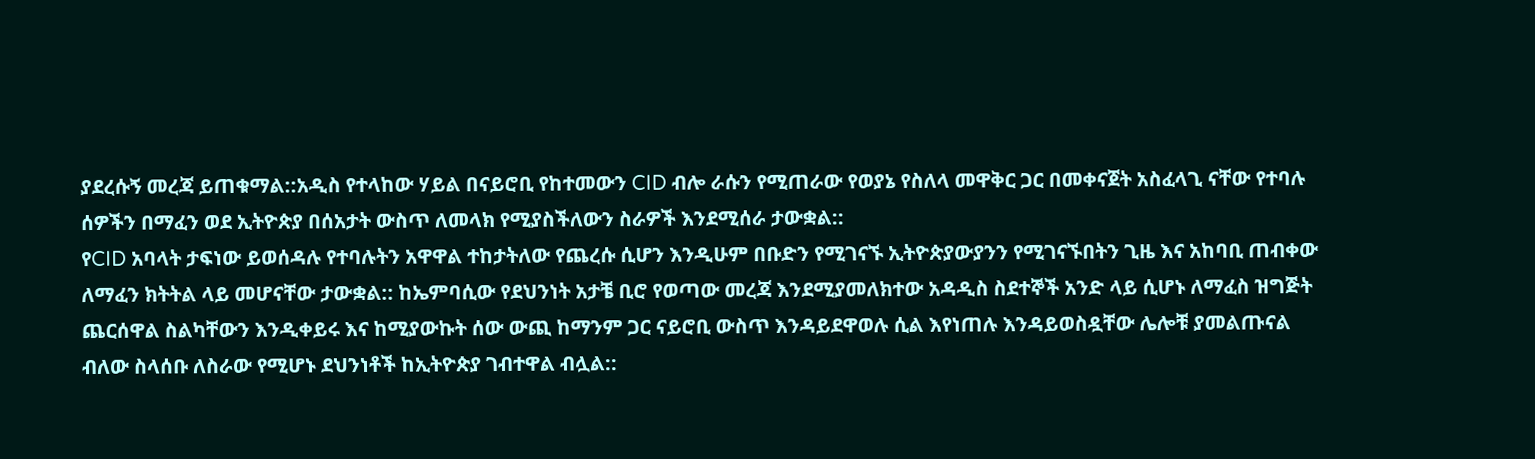ያደረሱኝ መረጃ ይጠቁማል::አዲስ የተላከው ሃይል በናይሮቢ የከተመውን CID ብሎ ራሱን የሚጠራው የወያኔ የስለላ መዋቅር ጋር በመቀናጀት አስፈላጊ ናቸው የተባሉ ሰዎችን በማፈን ወደ ኢትዮጵያ በሰአታት ውስጥ ለመላክ የሚያስችለውን ስራዎች እንደሚሰራ ታውቋል::
የCID አባላት ታፍነው ይወሰዳሉ የተባሉትን አዋዋል ተከታትለው የጨረሱ ሲሆን እንዲሁም በቡድን የሚገናኙ ኢትዮጵያውያንን የሚገናኙበትን ጊዜ እና አከባቢ ጠብቀው ለማፈን ክትትል ላይ መሆናቸው ታውቋል:: ከኤምባሲው የደህንነት አታቼ ቢሮ የወጣው መረጃ እንደሚያመለክተው አዳዲስ ስደተኞች አንድ ላይ ሲሆኑ ለማፈስ ዝግጅት ጨርሰዋል ስልካቸውን እንዲቀይሩ እና ከሚያውኩት ሰው ውጪ ከማንም ጋር ናይሮቢ ውስጥ እንዳይደዋወሉ ሲል እየነጠሉ እንዳይወስዷቸው ሌሎቹ ያመልጡናል ብለው ስላሰቡ ለስራው የሚሆኑ ደህንነቶች ከኢትዮጵያ ገብተዋል ብሏል::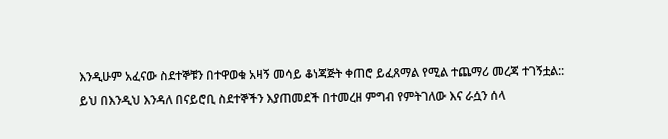እንዲሁም አፈናው ስደተኞቹን በተዋወቁ አዛኝ መሳይ ቆነጃጅት ቀጠሮ ይፈጸማል የሚል ተጨማሪ መረጃ ተገኝቷል::
ይህ በእንዲህ እንዳለ በናይሮቢ ስደተኞችን እያጠመደች በተመረዘ ምግብ የምትገለው እና ራሷን ሰላ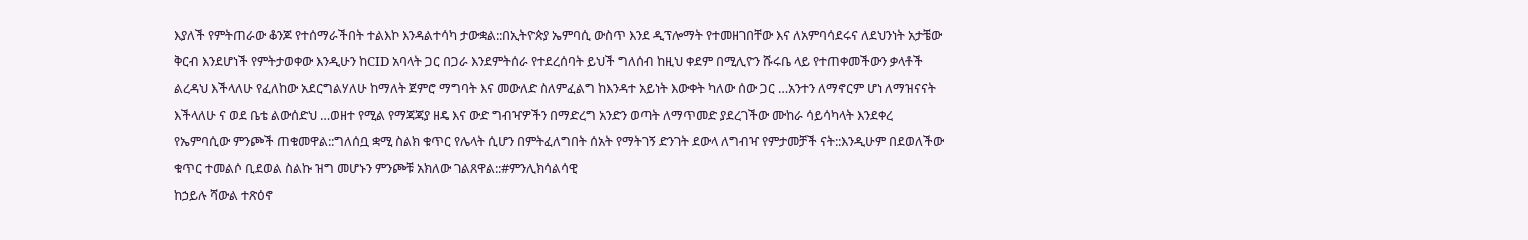እያለች የምትጠራው ቆንጆ የተሰማራችበት ተልእኮ እንዳልተሳካ ታውቋል::በኢትዮጵያ ኤምባሲ ውስጥ እንደ ዲፕሎማት የተመዘገበቸው እና ለአምባሳደሩና ለደህንነት አታቼው ቅርብ እንደሆነች የምትታወቀው እንዲሁን ከCID አባላት ጋር በጋራ እንደምትሰራ የተደረሰባት ይህች ግለሰብ ከዚህ ቀደም በሚሊዮን ሹሩቤ ላይ የተጠቀመችውን ቃላቶች ልረዳህ እችላለሁ የፈለከው አደርግልሃለሁ ከማለት ጀምሮ ማግባት እና መውለድ ስለምፈልግ ከእንዳተ አይነት እውቀት ካለው ሰው ጋር …አንተን ለማኖርም ሆነ ለማዝናናት እችላለሁ ና ወደ ቤቴ ልውሰድህ …ወዘተ የሚል የማጃጃያ ዘዴ እና ውድ ግብዣዎችን በማድረግ አንድን ወጣት ለማጥመድ ያደረገችው ሙከራ ሳይሳካላት እንደቀረ የኤምባሲው ምንጮች ጠቁመዋል::ግለሰቧ ቋሚ ስልክ ቁጥር የሌላት ሲሆን በምትፈለግበት ሰአት የማትገኝ ድንገት ደውላ ለግብዣ የምታመቻች ናት::እንዲሁም በደወለችው ቁጥር ተመልሶ ቢደወል ስልኩ ዝግ መሆኑን ምንጮቹ አክለው ገልጸዋል::#ምንሊክሳልሳዊ
ከኃይሉ ሻውል ተጽዕኖ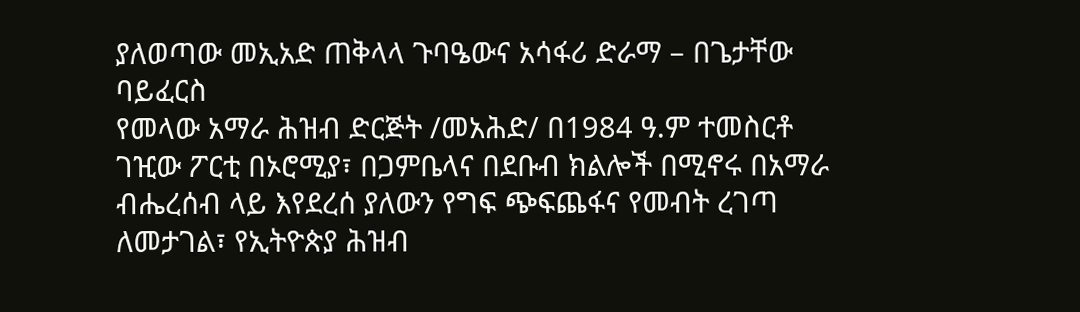ያለወጣው መኢአድ ጠቅላላ ጉባዔውና አሳፋሪ ድራማ – በጌታቸው ባይፈርስ
የመላው አማራ ሕዝብ ድርጅት /መአሕድ/ በ1984 ዓ.ም ተመስርቶ ገዢው ፖርቲ በኦሮሚያ፣ በጋምቤላና በደቡብ ክልሎች በሚኖሩ በአማራ ብሔረሰብ ላይ እየደረሰ ያለውን የግፍ ጭፍጨፋና የመብት ረገጣ ለመታገል፣ የኢትዮጵያ ሕዝብ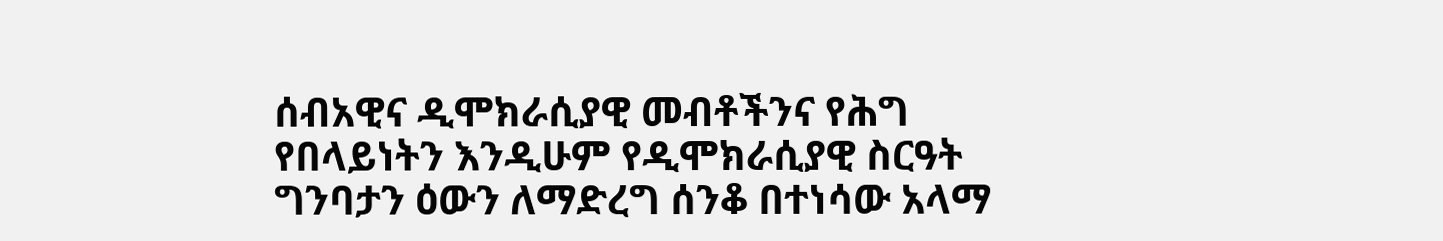ሰብአዊና ዲሞክራሲያዊ መብቶችንና የሕግ የበላይነትን እንዲሁም የዲሞክራሲያዊ ስርዓት ግንባታን ዕውን ለማድረግ ሰንቆ በተነሳው አላማ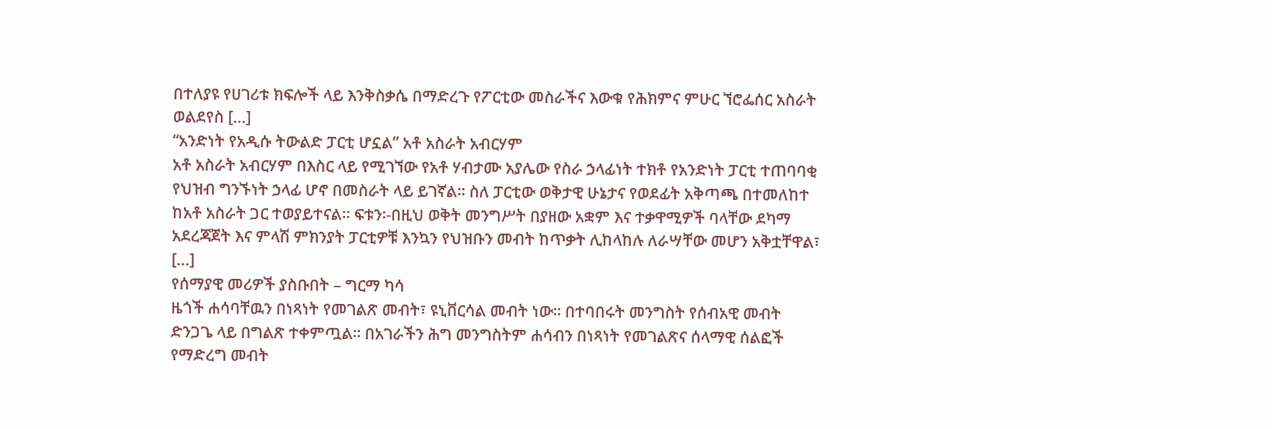በተለያዩ የሀገሪቱ ክፍሎች ላይ እንቅስቃሴ በማድረጉ የፖርቲው መስራችና እውቁ የሕክምና ምሁር ኘሮፌሰር አስራት ወልደየስ […]
“አንድነት የአዲሱ ትውልድ ፓርቲ ሆኗል” አቶ አስራት አብርሃም
አቶ አስራት አብርሃም በእስር ላይ የሚገኘው የአቶ ሃብታሙ አያሌው የስራ ኃላፊነት ተክቶ የአንድነት ፓርቲ ተጠባባቂ የህዝብ ግንኙነት ኃላፊ ሆኖ በመስራት ላይ ይገኛል፡፡ ስለ ፓርቲው ወቅታዊ ሁኔታና የወደፊት አቅጣጫ በተመለከተ ከአቶ አስራት ጋር ተወያይተናል፡፡ ፍቱን፡-በዚህ ወቅት መንግሥት በያዘው አቋም እና ተቃዋሚዎች ባላቸው ደካማ አደረጃጀት እና ምላሽ ምክንያት ፓርቲዎቹ እንኳን የህዝቡን መብት ከጥቃት ሊከላከሉ ለራሣቸው መሆን አቅቷቸዋል፣ […]
የሰማያዊ መሪዎች ያስቡበት – ግርማ ካሳ
ዜጎች ሐሳባቸዉን በነጻነት የመገልጽ መብት፣ ዩኒቨርሳል መብት ነው። በተባበሩት መንግስት የሰብአዊ መብት ድንጋጌ ላይ በግልጽ ተቀምጧል። በአገራችን ሕግ መንግስትም ሐሳብን በነጻነት የመገልጽና ሰላማዊ ሰልፎች የማድረግ መብት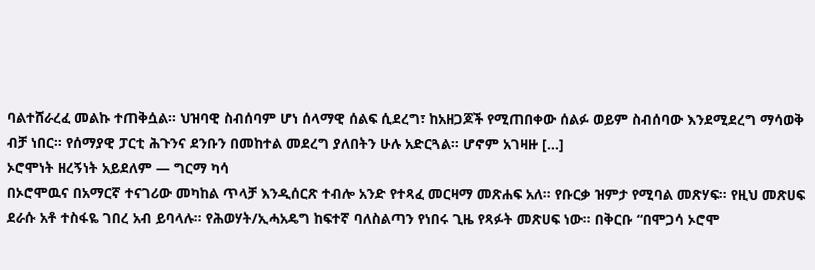ባልተሸራረፈ መልኩ ተጠቅሷል። ህዝባዊ ስብሰባም ሆነ ሰላማዊ ሰልፍ ሲደረግ፣ ከአዘጋጆች የሚጠበቀው ሰልፉ ወይም ስብሰባው እንደሚደረግ ማሳወቅ ብቻ ነበር። የሰማያዊ ፓርቲ ሕጉንና ደንቡን በመከተል መደረግ ያለበትን ሁሉ አድርጓል። ሆኖም አገዛዙ […]
ኦሮሞነት ዘረኝነት አይደለም — ግርማ ካሳ
በኦሮሞዉና በአማርኛ ተናገሪው መካከል ጥላቻ እንዲሰርጽ ተብሎ አንድ የተጻፈ መርዛማ መጽሐፍ አለ። የቡርቃ ዝምታ የሚባል መጽሃፍ። የዚህ መጽሀፍ ደራሱ አቶ ተስፋዬ ገበረ አብ ይባላሉ። የሕወሃት/ኢሓአዴግ ከፍተኛ ባለስልጣን የነበሩ ጊዜ የጻፉት መጽሀፍ ነው። በቅርቡ “በሞጋሳ ኦሮሞ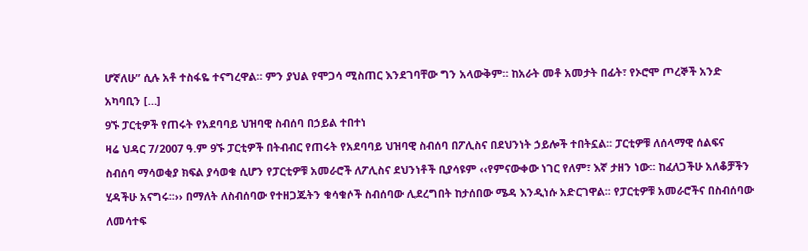ሆኛለሁ” ሲሉ አቶ ተስፋዬ ተናግረዋል። ምን ያህል የሞጋሳ ሚስጠር እንደገባቸው ግን አላውቅም። ከአራት መቶ አመታት በፊት፣ የኦሮሞ ጦረኞች አንድ አካባቢን […]
9ኙ ፓርቲዎች የጠሩት የአደባባይ ህዝባዊ ስብሰባ በኃይል ተበተነ
ዛሬ ህዳር 7/2007 ዓ.ም 9ኙ ፓርቲዎች በትብብር የጠሩት የአደባባይ ህዝባዊ ስብሰባ በፖሊስና በደህንነት ኃይሎች ተበትኗል፡፡ ፓርቲዎቹ ለሰላማዊ ሰልፍና ስብሰባ ማሳወቂያ ክፍል ያሳወቁ ሲሆን የፓርቲዎቹ አመራሮች ለፖሊስና ደህንነቶች ቢያሳዩም ‹‹የምናውቀው ነገር የለም፣ እኛ ታዘን ነው፡፡ ከፈለጋችሁ አለቆቻችን ሂዳችሁ አናግሩ፡፡›› በማለት ለስብሰባው የተዘጋጁትን ቁሳቁሶች ስብሰባው ሊደረግበት ከታሰበው ሜዳ እንዲነሱ አድርገዋል፡፡ የፓርቲዎቹ አመራሮችና በስብሰባው ለመሳተፍ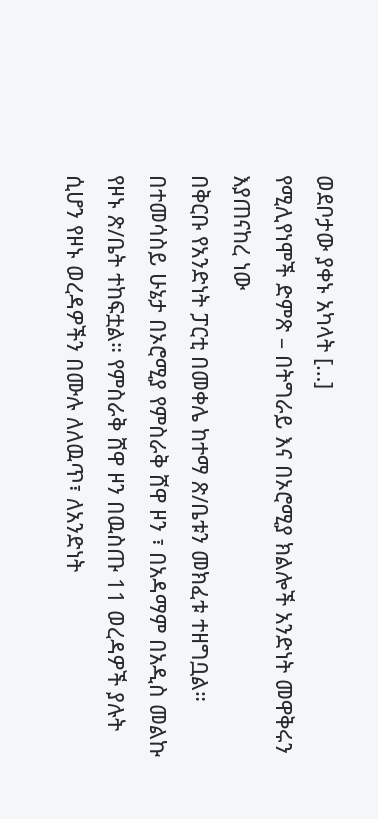ወደቦታው ያቀኑ አካላት […]
የሚሊየነሞች ድምጽ – በትግራይ እና በኦሮሚያ ክልሎች አንድነት መዋቅሩን እያጠናከረ ነው
በቅርቡ የአንድነት ፓርቲ በመቀሌ ከተማ ጽ/ቤቱን መክፈቱ ተዘግቧል። በተመሳስይ ሁኔታ በኦሮሚያ የምስራቅ ሸዋ ዞን ፣ በአዳማም በአዲስ መልኩ የዞኑ ጽ/ቤት ተከፍቷል። የምስራቅ ሸዋ ዞን በዉስጡ 11 ወረዳዎች ያሉት ሲሆን የዞኑ ወረዳዎችን በሙሉ ለለዉጥ፣ ለአንድነት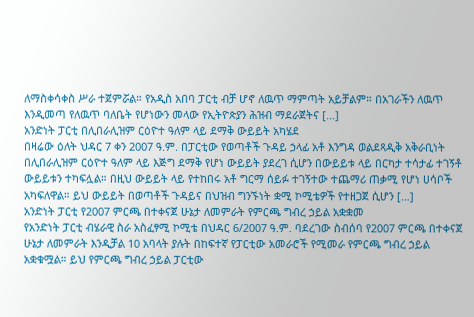ለማስቀሳቀስ ሥራ ተጀምሯል። የአዲስ አበባ ፓርቲ ብቻ ሆኖ ለዉጥ ማምጣት አይቻልም። በአገራችን ለዉጥ እንዲመጣ የለዉጥ ባለቤት የሆነውን መላው የኢትዮጵያን ሕዝብ ማደራጀትና […]
አንድነት ፓርቲ በሊበራሊዝም ርዕዮተ ዓለም ላይ ደማቅ ውይይት አካሄደ
በዛሬው ዕለት ህዳር 7 ቀን 2007 ዓ.ም. በፓርቲው የወጣቶች ጉዳይ ኃላፊ አቶ እንግዳ ወልደጻዲቅ አቅራቢነት በሊበራሊዝም ርዕዮተ ዓለም ላይ እጅግ ደማቅ የሆነ ውይይት ያደረገ ሲሆን በውይይቱ ላይ በርካታ ተሳታፊ ተገኝቶ ውይይቱን ተካፍሏል። በዚህ ውይይት ላይ የተከበሩ አቶ ግርማ ሰይፉ ተገኝተው ተጨማሪ ጠቃሚ የሆነ ሀሳቦች አካፍለዋል። ይህ ውይይት በወጣቶች ጉዳይና በህዝብ ግንኙነት ቋሚ ኮሚቴዎች የተዘጋጀ ሲሆን […]
አንድነት ፓርቲ የ2007 ምርጫ በተቀናጀ ሁኔታ ለመምራት የምርጫ ግብረ ኃይል አቋቋመ
የአንድነት ፓርቲ ብሄራዊ ስራ አስፈፃሚ ኮሚቴ በህዳር 6/2007 ዓ.ም. ባደረገው ስብሰባ የ2007 ምርጫ በተቀናጀ ሁኔታ ለመምራት እንዲቻል 10 አባላት ያሉት በከፍተኛ የፓርቲው አመራሮች የሚመራ የምርጫ ግብረ ኃይል አቋቁሟል። ይህ የምርጫ ግብረ ኃይል ፓርቲው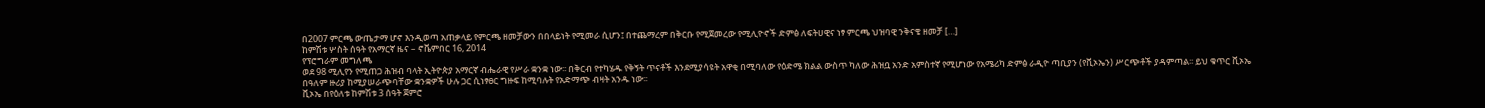በ2007 ምርጫ ውጤታማ ሆኖ እንዲወጣ አጠቃላይ የምርጫ ዘመቻውን በበላይነት የሚመራ ሲሆን፤ በተጨማረም በቅርቡ የሚጀመረው የሚሊዮኖች ድምፅ ለፍትሀዊና ነፃ ምርጫ ህዝባዊ ንቅናቄ ዘመቻ […]
ከምሽቱ ሦስት ሰዓት የአማርኛ ዜና – ኖቬምበር 16, 2014
የፕሮግራም መግለጫ
ወደ 98 ሚሊየን የሚጠጋ ሕዝብ ባላት ኢትዮጵያ አማርኛ ብሔራዊ የሥራ ቋንቋ ነው፡፡ በቅርብ የተካሄዱ የቅኝት ጥናቶች እንደሚያሳዩት አዋቂ በሚባለው የዕድሜ ክልል ውስጥ ካለው ሕዝቧ አንድ አምስተኛ የሚሆነው የአሜሪካ ድምፅ ራዲዮ ጣቢያን (የቪኦኤን) ሥርጭቶች ያዳምጣል፡፡ ይህ ቁጥር ቪኦኤ በዓለም ዙሪያ ከሚያሠራጭባቸው ቋንቋዎች ሁሉ ጋር ሲነፃፀር ግዙፍ ከሚባሉት የአድማጭ ብዛት አንዱ ነው፡፡
ቪኦኤ በየዕለቱ ከምሽቱ 3 ሰዓት ጀምሮ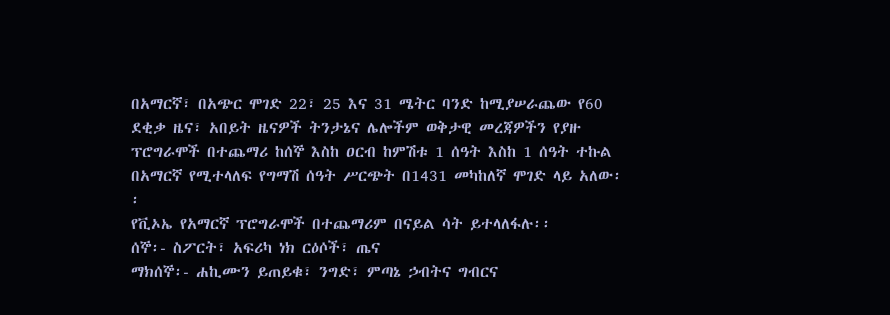በአማርኛ፣ በአጭር ሞገድ 22፣ 25 እና 31 ሜትር ባንድ ከሚያሠራጨው የ60 ደቂቃ ዜና፣ አበይት ዜናዎች ትንታኔና ሌሎችም ወቅታዊ መረጃዎችን የያዙ ፕሮግራሞች በተጨማሪ ከሰኞ እስከ ዐርብ ከምሽቱ 1 ሰዓት እስከ 1 ሰዓት ተኩል በአማርኛ የሚተላለፍ የግማሽ ሰዓት ሥርጭት በ1431 መካከለኛ ሞገድ ላይ አለው፡፡
የቪኦኤ የአማርኛ ፕሮግራሞች በተጨማሪም በናይል ሳት ይተላለፋሉ፡፡
ሰኞ፡- ስፖርት፣ አፍሪካ ነክ ርዕሶች፣ ጤና
ማክሰኞ፡- ሐኪሙን ይጠይቁ፣ ንግድ፣ ምጣኔ ኃብትና ግብርና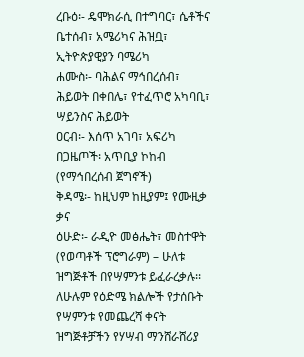ረቡዕ፡- ዴሞክራሲ በተግባር፣ ሴቶችና ቤተሰብ፣ አሜሪካና ሕዝቧ፣ ኢትዮጵያዊያን ባሜሪካ
ሐሙስ፡- ባሕልና ማኅበረሰብ፣ ሕይወት በቀበሌ፣ የተፈጥሮ አካባቢ፣ ሣይንስና ሕይወት
ዐርብ፡- እሰጥ አገባ፣ አፍሪካ በጋዜጦች፡ አጥቢያ ኮከብ (የማኅበረሰብ ጀግኖች)
ቅዳሜ፡- ከዚህም ከዚያም፤ የሙዚቃ ቃና
ዕሁድ፡- ራዲዮ መፅሔት፣ መስተዋት (የወጣቶች ፕሮግራም) – ሁለቱ ዝግጅቶች በየሣምንቱ ይፈራረቃሉ፡፡
ለሁሉም የዕድሜ ክልሎች የታሰቡት የሣምንቱ የመጨረሻ ቀናት ዝግጅቶቻችን የሃሣብ ማንሸራሸሪያ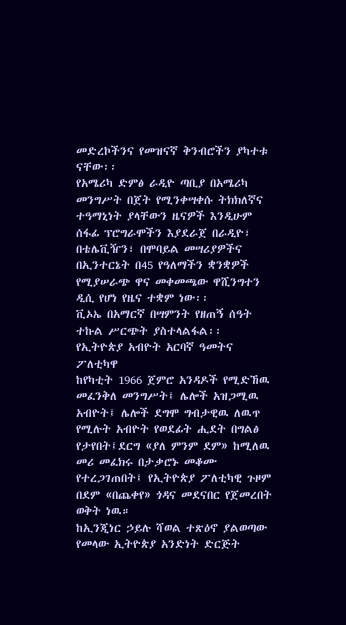መድረኮችንና የመዝናኛ ቅንብሮችን ያካተቱ ናቸው፡፡
የአሜሪካ ድምፅ ራዲዮ ጣቢያ በአሜሪካ መንግሥት በጀት የሚንቀሣቀሱ ትክክለኛና ተዓማኒነት ያላቸውን ዜናዎች እንዲሁም ሰፋፊ ፕሮግራሞችን እያደራጀ በራዲዮ፣ በቴሌቪዥን፣ በሞባይል መሣሪያዎችና በኢንተርኔት በ45 የዓለማችን ቋንቋዎች የሚያሠራጭ ዋና መቀመጫው ዋሺንግተን ዲሲ የሆነ የዜና ተቋም ነው፡፡
ቪኦኤ በአማርኛ በሣምንት የዘጠኝ ሰዓት ተኩል ሥርጭት ያስተላልፋል፡፡
የኢትዮጵያ አብዮት አርባኛ ዓመትና ፖለቲካዋ
ከየካቲት 1966 ጀምሮ አንዳዶች የሚድኸዉ መፈንቅለ መንግሥት፤ ሌሎች አዝጋሚዉ አብዮት፤ ሌሎች ደግሞ ግብታዊዉ ለዉጥ የሚሉት አብዮት የወደፊት ሒደት በግልፅ የታየበት፤ደርግ «ያለ ምንም ደም» ከሚለዉ መሪ መፈክሩ በታቃሮኑ መቆሙ የተረጋገጠበት፤ የኢትዮጵያ ፖለቲካዊ ጉዞም በደም «በጨቀየ» ጎዳና መደናበር የጀመረበት ወቅት ነዉ።
ከኢንጂነር ኃይሉ ሻወል ተጽዕኖ ያልወጣው የመላው ኢትዮጵያ አንድነት ድርጅት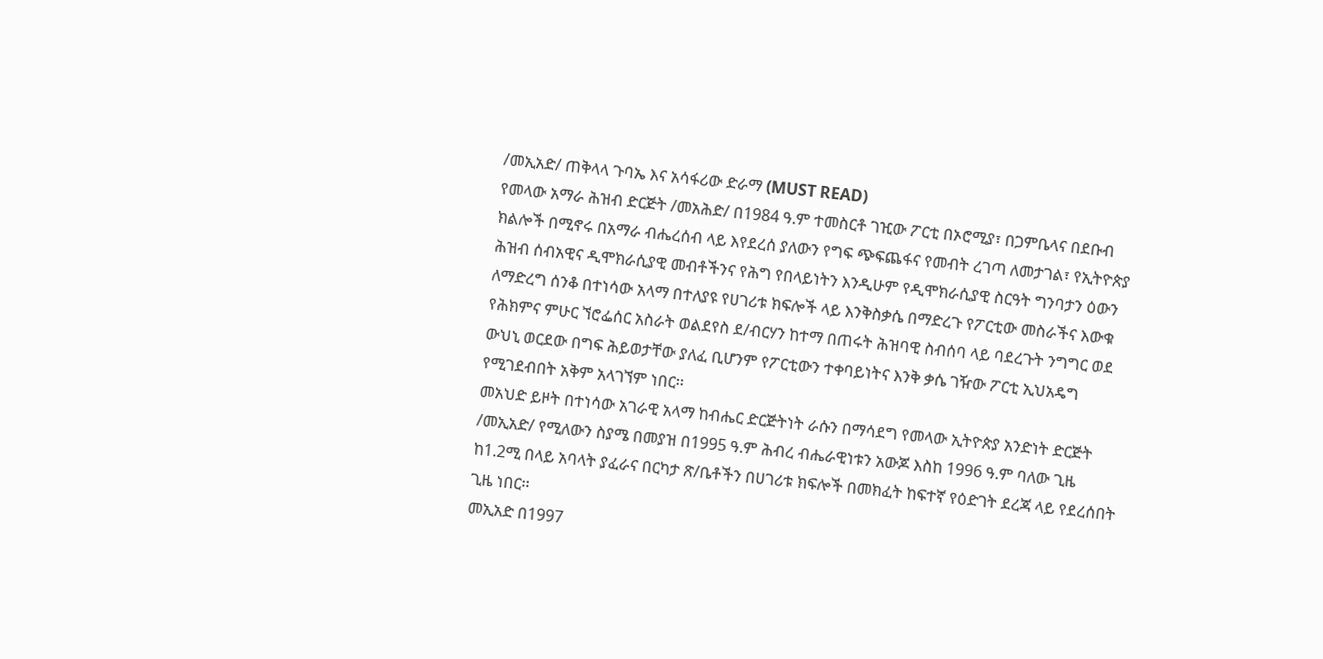/መኢአድ/ ጠቅላላ ጉባኤ እና አሳፋሪው ድራማ (MUST READ)
የመላው አማራ ሕዝብ ድርጅት /መአሕድ/ በ1984 ዓ.ም ተመስርቶ ገዢው ፖርቲ በኦሮሚያ፣ በጋምቤላና በደቡብ ክልሎች በሚኖሩ በአማራ ብሔረሰብ ላይ እየደረሰ ያለውን የግፍ ጭፍጨፋና የመብት ረገጣ ለመታገል፣ የኢትዮጵያ ሕዝብ ሰብአዊና ዲሞክራሲያዊ መብቶችንና የሕግ የበላይነትን እንዲሁም የዲሞክራሲያዊ ስርዓት ግንባታን ዕውን ለማድረግ ሰንቆ በተነሳው አላማ በተለያዩ የሀገሪቱ ክፍሎች ላይ እንቅስቃሴ በማድረጉ የፖርቲው መስራችና እውቁ የሕክምና ምሁር ኘሮፌሰር አስራት ወልደየስ ደ/ብርሃን ከተማ በጠሩት ሕዝባዊ ስብሰባ ላይ ባደረጉት ንግግር ወደ ውህኒ ወርደው በግፍ ሕይወታቸው ያለፈ ቢሆንም የፖርቲውን ተቀባይነትና እንቅ ቃሴ ገዥው ፖርቲ ኢህአዴግ የሚገደብበት አቅም አላገኘም ነበር፡፡
መአህድ ይዞት በተነሳው አገራዊ አላማ ከብሔር ድርጅትነት ራሱን በማሳደግ የመላው ኢትዮጵያ አንድነት ድርጅት /መኢአድ/ የሚለውን ስያሜ በመያዝ በ1995 ዓ.ም ሕብረ ብሔራዊነቱን አውጆ እስከ 1996 ዓ.ም ባለው ጊዜ ከ1.2ሚ በላይ አባላት ያፈራና በርካታ ጽ/ቤቶችን በሀገሪቱ ክፍሎች በመክፈት ከፍተኛ የዕድገት ደረጃ ላይ የደረሰበት ጊዜ ነበር፡፡
መኢአድ በ1997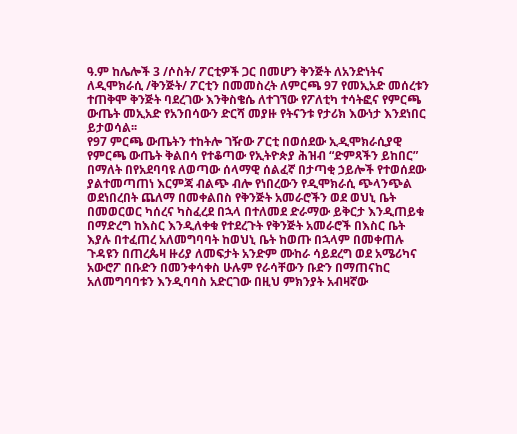ዓ.ም ከሌሎች 3 /ሶስት/ ፖርቲዎች ጋር በመሆን ቅንጅት ለአንድነትና ለዲሞክራሲ /ቅንጅት/ ፖርቲን በመመስረት ለምርጫ 97 የመኢአድ መሰረቱን ተጠቅሞ ቅንጅት ባደረገው እንቅስቄሴ ለተገኘው የፖለቲካ ተሳትፎና የምርጫ ውጤት መኢአድ የአንበሳውን ድርሻ መያዙ የትናንቱ የታሪክ እውነታ እንደነበር ይታወሳል፡፡
የ97 ምርጫ ውጤትን ተከትሎ ገዥው ፖርቲ በወሰደው ኢዲሞክራሲያዊ የምርጫ ውጤት ቅልበሳ የተቆጣው የኢትዮጵያ ሕዝብ “ድምጻችን ይከበር” በማለት በየአደባባዩ ለወጣው ሰላማዊ ሰልፈኛ በታጣቂ ኃይሎች የተወሰደው ያልተመጣጠነ እርምጃ ብልጭ ብሎ የነበረውን የዲሞክራሲ ጭላንጭል ወደነበረበት ጨለማ በመቀልበስ የቅንጅት አመራሮችን ወደ ወህኒ ቤት በመወርወር ካሰረና ካስፈረደ በኋላ በተለመደ ድራማው ይቅርታ እንዲጠይቁ በማድረግ ከእስር እንዲለቀቁ የተደረጉት የቅንጅት አመራሮች በእስር ቤት እያሉ በተፈጠረ አለመግባባት ከወህኒ ቤት ከወጡ በኋላም በመቀጠሉ ጉዳዩን በጠረጴዛ ዙሪያ ለመፍታት አንድም ሙከራ ሳይደረግ ወደ አሜሪካና አውሮፖ በቡድን በመንቀሳቀስ ሁሉም የራሳቸውን ቡድን በማጠናከር አለመግባባቱን እንዲባባስ አድርገው በዚህ ምክንያት አብዛኛው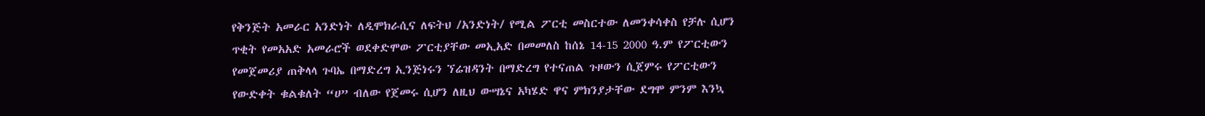የቅንጅት አመራር አንድነት ለዲሞክራሲና ለፍትህ /አንድነት/ የሚል ፖርቲ መስርተው ለመንቀሳቀስ የቻሉ ሲሆን ጥቂት የመአአድ አመራሮች ወደቀድሞው ፖርቲያቸው መኢአድ በመመለስ ከሰኔ 14-15 2000 ዓ.ም የፖርቲውን የመጀመሪያ ጠቅላላ ጉባኤ በማድረግ ኢንጅነሩን ኘሬዝዳንት በማድረግ የተናጠል ጉዞውን ሲጀምሩ የፖርቲውን የውድቀት ቁልቁለት “ሀ” ብለው የጀመሩ ሲሆን ለዚህ ውሣኔና አካሄድ ዋና ምክንያታቸው ደግሞ ምንም እንኳ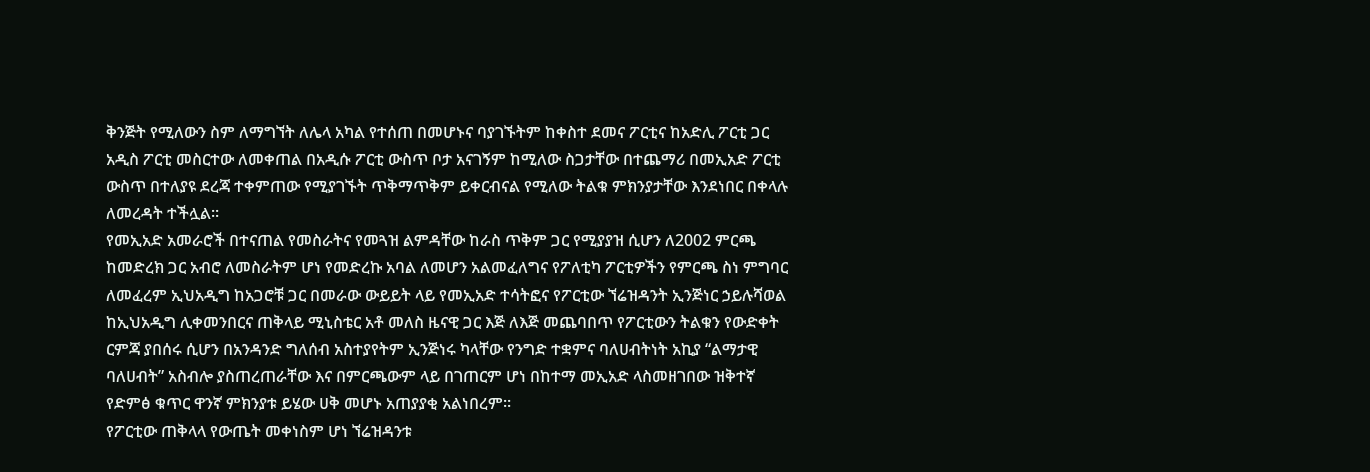ቅንጅት የሚለውን ስም ለማግኘት ለሌላ አካል የተሰጠ በመሆኑና ባያገኙትም ከቀስተ ደመና ፖርቲና ከአድሊ ፖርቲ ጋር አዲስ ፖርቲ መስርተው ለመቀጠል በአዲሱ ፖርቲ ውስጥ ቦታ አናገኝም ከሚለው ስጋታቸው በተጨማሪ በመኢአድ ፖርቲ ውስጥ በተለያዩ ደረጃ ተቀምጠው የሚያገኙት ጥቅማጥቅም ይቀርብናል የሚለው ትልቁ ምክንያታቸው እንደነበር በቀላሉ ለመረዳት ተችሏል፡፡
የመኢአድ አመራሮች በተናጠል የመስራትና የመጓዝ ልምዳቸው ከራስ ጥቅም ጋር የሚያያዝ ሲሆን ለ2002 ምርጫ ከመድረክ ጋር አብሮ ለመስራትም ሆነ የመድረኩ አባል ለመሆን አልመፈለግና የፖለቲካ ፖርቲዎችን የምርጫ ስነ ምግባር ለመፈረም ኢህአዲግ ከአጋሮቹ ጋር በመራው ውይይት ላይ የመኢአድ ተሳትፎና የፖርቲው ኘሬዝዳንት ኢንጅነር ኃይሉሻወል ከኢህአዲግ ሊቀመንበርና ጠቅላይ ሚኒስቴር አቶ መለስ ዜናዊ ጋር እጅ ለእጅ መጨባበጥ የፖርቲውን ትልቁን የውድቀት ርምጃ ያበሰሩ ሲሆን በአንዳንድ ግለሰብ አስተያየትም ኢንጅነሩ ካላቸው የንግድ ተቋምና ባለሀብትነት አኪያ “ልማታዊ ባለሀብት” አስብሎ ያስጠረጠራቸው እና በምርጫውም ላይ በገጠርም ሆነ በከተማ መኢአድ ላስመዘገበው ዝቅተኛ የድምፅ ቁጥር ዋንኛ ምክንያቱ ይሄው ሀቅ መሆኑ አጠያያቂ አልነበረም፡፡
የፖርቲው ጠቅላላ የውጤት መቀነስም ሆነ ኘሬዝዳንቱ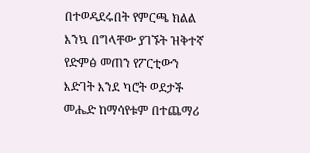በተወዳደሩበት የምርጫ ክልል እንኳ በግላቸው ያገኙት ዝቅተኛ የድምፅ መጠን የፖርቲውን እድገት እንደ ካሮት ወደታች መሔድ ከማሳየቱም በተጨማሪ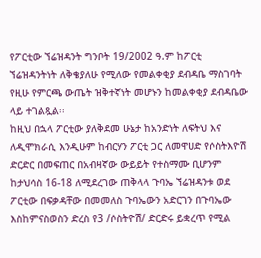የፖርቲው ኘሬዝዳንት ግንቦት 19/2002 ዓ.ም ከፖርቲ ኘሬዝዳንትነት ለቅቄያለሁ የሚለው የመልቀቂያ ደብዳቤ ማስገባት የዚሁ የምርጫ ውጤት ዝቅተኛነት መሆኑን ከመልቀቂያ ደብዳቤው ላይ ተገልጿል፡፡
ከዚህ በኋላ ፖርቲው ያለቅደመ ሁኔታ ከአንድነት ለፍትህ እና ለዲሞክራሲ እንዲሁም ከብርሃን ፖርቲ ጋር ለመዋሀድ የሶስትእዮሽ ድርድር በመፍጠር በአብዛኛው ውይይት የተስማሙ ቢሆንም ከታህሳስ 16-18 ለሚደረገው ጠቅላላ ጉባኤ ኘሬዝዳንቱ ወደ ፖርቲው በፍቃዳቸው በመመለስ ጉባኤውን አድርገን በጉባኤው እስከምናስወስን ድረስ የ3 /ሶስትዮሽ/ ድርድሩ ይቋረጥ የሚል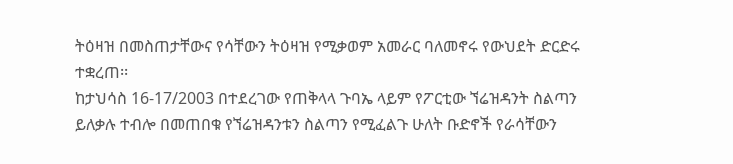ትዕዛዝ በመስጠታቸውና የሳቸውን ትዕዛዝ የሚቃወም አመራር ባለመኖሩ የውህደት ድርድሩ ተቋረጠ፡፡
ከታህሳስ 16-17/2003 በተደረገው የጠቅላላ ጉባኤ ላይም የፖርቲው ኘሬዝዳንት ስልጣን ይለቃሉ ተብሎ በመጠበቁ የኘሬዝዳንቱን ስልጣን የሚፈልጉ ሁለት ቡድኖች የራሳቸውን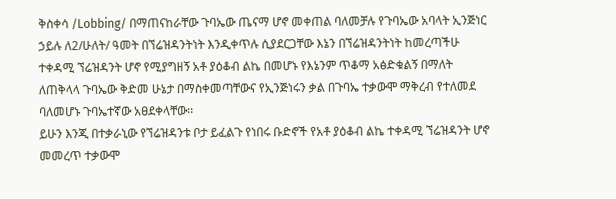ቅስቀሳ /Lobbing/ በማጠናከራቸው ጉባኤው ጤናማ ሆኖ መቀጠል ባለመቻሉ የጉባኤው አባላት ኢንጅነር ኃይሉ ለ2/ሁለት/ ዓመት በኘሬዝዳንትነት እንዲቀጥሉ ሲያደርጋቸው እኔን በኘሬዝዳንትነት ከመረጣችሁ ተቀዳሚ ኘሬዝዳንት ሆኖ የሚያግዘኝ አቶ ያዕቆብ ልኬ በመሆኑ የእኔንም ጥቆማ አፅድቁልኝ በማለት ለጠቅላላ ጉባኤው ቅድመ ሁኔታ በማስቀመጣቸውና የኢንጅነሩን ቃል በጉባኤ ተቃውሞ ማቅረብ የተለመደ ባለመሆኑ ጉባኤተኛው አፀደቀላቸው፡፡
ይሁን እንጂ በተቃራኒው የኘሬዝዳንቱ ቦታ ይፈልጉ የነበሩ ቡድኖች የአቶ ያዕቆብ ልኬ ተቀዳሚ ኘሬዝዳንት ሆኖ መመረጥ ተቃውሞ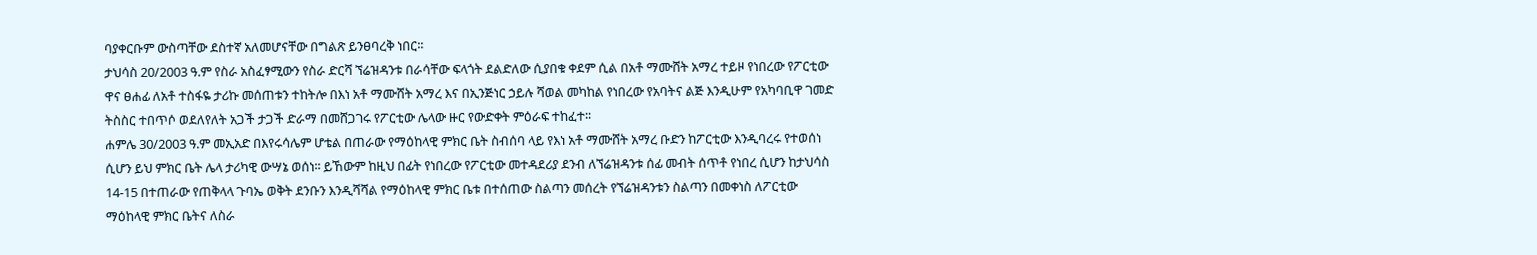ባያቀርቡም ውስጣቸው ደስተኛ አለመሆናቸው በግልጽ ይንፀባረቅ ነበር፡፡
ታህሳስ 20/2003 ዓ.ም የስራ አስፈፃሚውን የስራ ድርሻ ኘሬዝዳንቱ በራሳቸው ፍላጎት ደልድለው ሲያበቁ ቀደም ሲል በአቶ ማሙሸት አማረ ተይዞ የነበረው የፖርቲው ዋና ፀሐፊ ለአቶ ተስፋዬ ታሪኩ መሰጠቱን ተከትሎ በእነ አቶ ማሙሸት አማረ እና በኢንጅነር ኃይሉ ሻወል መካከል የነበረው የአባትና ልጅ እንዲሁም የአካባቢዋ ገመድ ትስስር ተበጥሶ ወደለየለት አጋች ታጋች ድራማ በመሸጋገሩ የፖርቲው ሌላው ዙር የውድቀት ምዕራፍ ተከፈተ፡፡
ሐምሌ 30/2003 ዓ.ም መኢአድ በእየሩሳሌም ሆቴል በጠራው የማዕከላዊ ምክር ቤት ስብሰባ ላይ የእነ አቶ ማሙሸት አማረ ቡድን ከፖርቲው እንዲባረሩ የተወሰነ ሲሆን ይህ ምክር ቤት ሌላ ታሪካዊ ውሣኔ ወሰነ፡፡ ይኸውም ከዚህ በፊት የነበረው የፖርቲው መተዳደሪያ ደንብ ለኘሬዝዳንቱ ሰፊ መብት ሰጥቶ የነበረ ሲሆን ከታህሳስ 14-15 በተጠራው የጠቅላላ ጉባኤ ወቅት ደንቡን እንዲሻሻል የማዕከላዊ ምክር ቤቱ በተሰጠው ስልጣን መሰረት የኘሬዝዳንቱን ስልጣን በመቀነስ ለፖርቲው ማዕከላዊ ምክር ቤትና ለስራ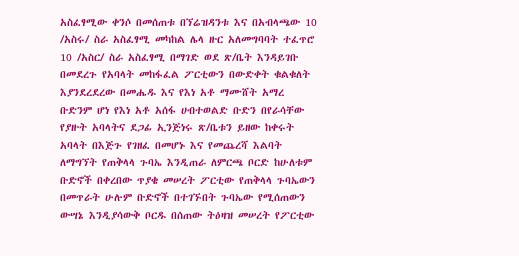አስፈፃሚው ቀንሶ በመሰጠቱ በኘሬዝዳንቱ እና በአብላጫው 10 /አስሩ/ ስራ አስፈፃሚ መካከል ሌላ ዙር አለመግባባት ተፈጥሮ 10 /አስር/ ስራ አስፈፃሚ በማገድ ወደ ጽ/ቤት እንዳይገቡ በመደረጉ የአባላት መከፋፈል ፖርቲውን በውድቀት ቁልቁለት እያንደረደረው በመሔዱ እና የእነ አቶ ማሙሸት አማረ ቡድንም ሆነ የእነ አቶ አሰፋ ሀብተወልድ ቡድን በየራሳቸው የያዙት አባላትና ደጋፊ ኢንጅነሩ ጽ/ቤቱን ይዘው ከቀሩት አባላት በእጅጉ የገዘፈ በመሆኑ እና የመጨረሻ እልባት ለማግኘት የጠቅላላ ጉባኤ እንዲጠራ ለምርጫ ቦርድ ከሁለቱም ቡድኖች በቀረበው ጥያቄ መሠረት ፖርቲው የጠቅላላ ጉባኤውን በመጥራት ሁሉም ቡድኖች በተገኙበት ጉባኤው የሚሰጠውን ውሣኔ እንዲያሳውቅ ቦርዱ በሰጠው ትዕዛዝ መሠረት የፖርቲው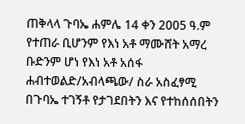ጠቅላላ ጉባኤ ሐምሌ 14 ቀን 2005 ዓ.ም የተጠራ ቢሆንም የእነ አቶ ማሙሸት አማረ ቡድንም ሆነ የእነ አቶ አሰፋ ሐብተወልድ/አብላጫው/ ስራ አስፈፃሚ በጉባኤ ተገኝቶ የታገደበትን እና የተከሰሰበትን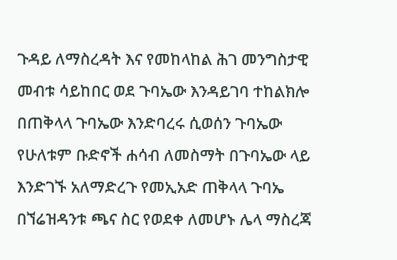ጉዳይ ለማስረዳት እና የመከላከል ሕገ መንግስታዊ መብቱ ሳይከበር ወደ ጉባኤው እንዳይገባ ተከልክሎ በጠቅላላ ጉባኤው እንድባረሩ ሲወሰን ጉባኤው የሁለቱም ቡድኖች ሐሳብ ለመስማት በጉባኤው ላይ እንድገኙ አለማድረጉ የመኢአድ ጠቅላላ ጉባኤ በኘሬዝዳንቱ ጫና ስር የወደቀ ለመሆኑ ሌላ ማስረጃ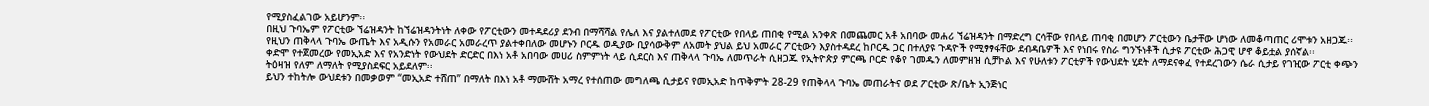የሚያስፈልገው አይሆንም፡፡
በዚህ ጉባኤም የፖርቲው ኘሬዝዳንት ከኘሬዝዳንትነት ለቀው የፖርቲውን መተዳደሪያ ደንብ በማሻሻል የሌለ እና ያልተለመደ የፖርቲው የበላይ ጠበቂ የሚል አንቀጽ በመጨመር አቶ አበባው መሐሪ ኘሬዝዳንት በማድረግ ርሳቸው የበላይ ጠባቂ በመሆን ፖርቲውን ቤታቸው ሆነው ለመቆጣጠር ሪሞቱን አዘጋጁ፡፡
የዚህን ጠቅላላ ጉባኤ ውጤት እና አዲሱን የአመራር አመራረጥ ያልተቀበለው መሆኑን ቦርዱ ወዲያው ቢያሳውቅም ለአመት ያህል ይህ አመራር ፖርቲውን እያስተዳደረ ከቦርዱ ጋር በተለያዩ ጉዳዮች የሚፃፃፋቸው ደብዳቤዎች እና የነበሩ የስራ ግንኙነቶች ሲታዩ ፖርቲው ሕጋዊ ሆኖ ቆይቷል ያሰኛል፡፡
ቀድሞ የተጀመረው የመኢአድ እና የአንድነት የውህደት ድርድር በእነ አቶ አበባው መሀሪ ስምምነት ላይ ሲደርስ እና ጠቅላላ ጉባኤ ለመጥራት ሲዘጋጁ የኢትዮጵያ ምርጫ ቦርድ የቆየ ገመዱን ለመምዘዝ ሲቻኮል እና የሁለቱን ፖርቲዎች የውህደት ሂደት ለማደናቀፈ የተደረገውን ሴራ ሲታይ የገዢው ፖርቲ ቀጭን ትዕዛዝ የለም ለማለት የሚያስደፍር አይደለም፡፡
ይህን ተከትሎ ውህደቱን በመቃወም “መኢአድ ተሸጠ” በማለት በእነ አቶ ማሙሸት አማረ የተሰጠው መግለጫ ሲታይና የመኢአድ ከጥቅምት 28-29 የጠቅላላ ጉባኤ መጠራትና ወደ ፖርቲው ጽ/ቤት ኢንጅነር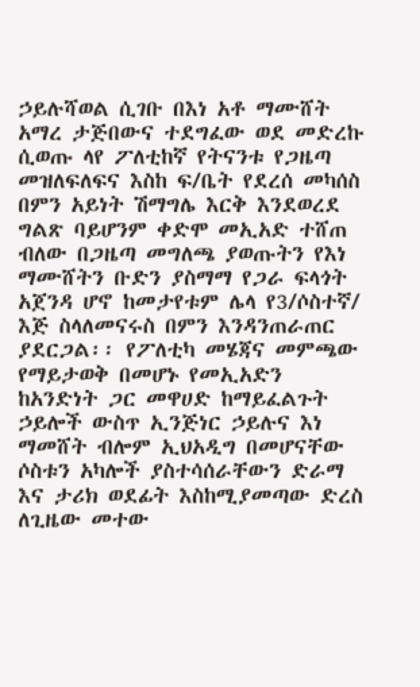ኃይሉሻወል ሲገቡ በእነ አቶ ማሙሸት አማረ ታጅበውና ተደግፈው ወደ መድረኩ ሲወጡ ላየ ፖለቲከኛ የትናንቱ የጋዜጣ መዝለፍለፍና እስከ ፍ/ቤት የደረሰ መካሰስ በምን አይነት ሽማግሌ እርቅ እንደወረደ ግልጽ ባይሆንም ቀድሞ መኢአድ ተሸጠ ብለው በጋዜጣ መግለጫ ያወጡትን የእነ ማሙሸትን ቡድን ያስማማ የጋራ ፍላጎት አጀንዳ ሆኖ ከመታየቱም ሌላ የ3/ሶስተኛ/ እጅ ስላለመናሩስ በምን እንዳንጠራጠር ያደርጋል፡፡ የፖለቲካ መሄጃና መምጫው የማይታወቅ በመሆኑ የመኢአድን ከአንድነት ጋር መዋሀድ ከማይፈልጉት ኃይሎች ውስጥ ኢንጅነር ኃይሉና እነ ማመሸት ብሎም ኢህአዲግ በመሆናቸው ሶስቱን አካሎች ያስተሳሰራቸውን ድራማ እና ታሪክ ወደፊት እስከሚያመጣው ድረስ ለጊዜው መተው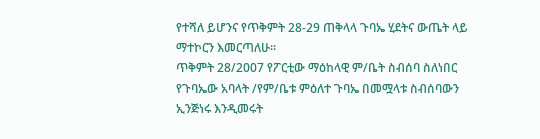የተሻለ ይሆንና የጥቅምት 28-29 ጠቅላላ ጉባኤ ሂደትና ውጤት ላይ ማተኮርን እመርጣለሁ፡፡
ጥቅምት 28/2007 የፖርቲው ማዕከላዊ ም/ቤት ስብሰባ ስለነበር የጉባኤው አባላት /የም/ቤቱ ምዕለተ ጉባኤ በመሟላቱ ስብሰባውን ኢንጅነሩ እንዲመሩት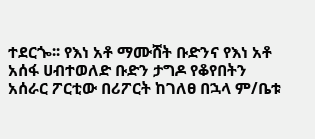ተደርጐ፡፡ የእነ አቶ ማሙሸት ቡድንና የእነ አቶ አሰፋ ሀብተወለድ ቡድን ታግዶ የቆየበትን አሰራር ፖርቲው በሪፖርት ከገለፀ በኋላ ም/ቤቱ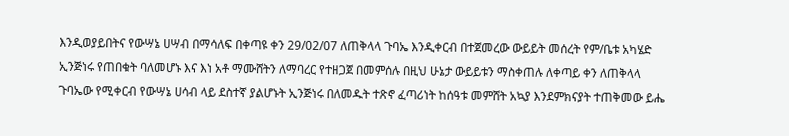እንዲወያይበትና የውሣኔ ሀሣብ በማሳለፍ በቀጣዩ ቀን 29/02/07 ለጠቅላላ ጉባኤ እንዲቀርብ በተጀመረው ውይይት መሰረት የም/ቤቱ አካሄድ ኢንጅነሩ የጠበቁት ባለመሆኑ እና እነ አቶ ማሙሸትን ለማባረር የተዘጋጀ በመምሰሉ በዚህ ሁኔታ ውይይቱን ማስቀጠሉ ለቀጣይ ቀን ለጠቅላላ ጉባኤው የሚቀርብ የውሣኔ ሀሳብ ላይ ደስተኛ ያልሆኑት ኢንጅነሩ በለመዱት ተጽኖ ፈጣሪነት ከሰዓቱ መምሸት አኳያ እንደምክናያት ተጠቅመው ይሔ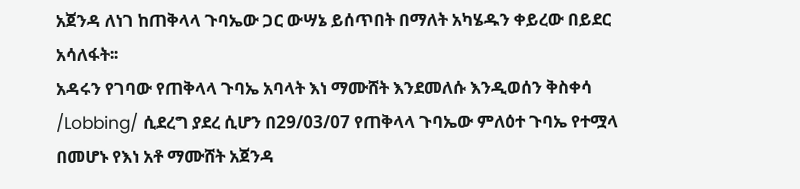አጀንዳ ለነገ ከጠቅላላ ጉባኤው ጋር ውሣኔ ይሰጥበት በማለት አካሄዱን ቀይረው በይደር አሳለፋት፡፡
አዳሩን የገባው የጠቅላላ ጉባኤ አባላት እነ ማሙሸት እንደመለሱ እንዲወሰን ቅስቀሳ /Lobbing/ ሲደረግ ያደረ ሲሆን በ29/03/07 የጠቅላላ ጉባኤው ምለዕተ ጉባኤ የተሟላ በመሆኑ የእነ አቶ ማሙሸት አጀንዳ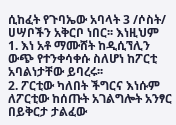ሲከፈት የጉባኤው አባላት 3 /ሶስት/ ሀሣቦችን አቅርቦ ነበር፡፡ እነዚህም
1. እነ አቶ ማሙሸት ከዲሲኘሊን ውጭ የተንቀሳቀሱ ስለሆነ ከፖርቲ አባልነታቸው ይባረሩ፡፡
2. ፖርቲው ካለበት ችግርና እነሱም ለፖርቲው ከሰጡት አገልግሎት አንፃር በይቅርታ ታልፈው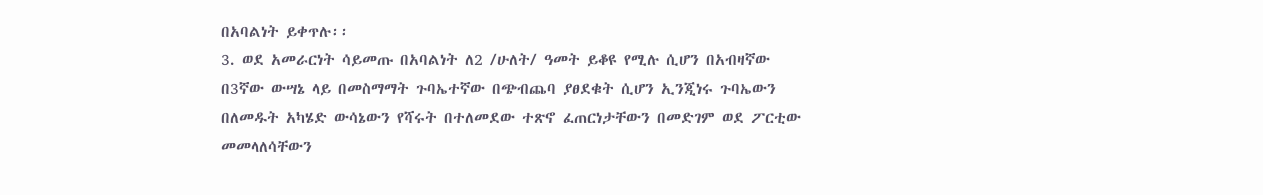በአባልነት ይቀጥሉ፡፡
3. ወደ አመራርነት ሳይመጡ በአባልነት ለ2 /ሁለት/ ዓመት ይቆዩ የሚሉ ሲሆን በአብዛኛው በ3ኛው ውሣኔ ላይ በመስማማት ጉባኤተኛው በጭብጨባ ያፀደቁት ሲሆን ኢንጂነሩ ጉባኤውን በለመዱት አካሄድ ውሳኔውን የሻሩት በተለመደው ተጽኖ ፈጠርነታቸውን በመድገም ወደ ፖርቲው መመላለሳቸውን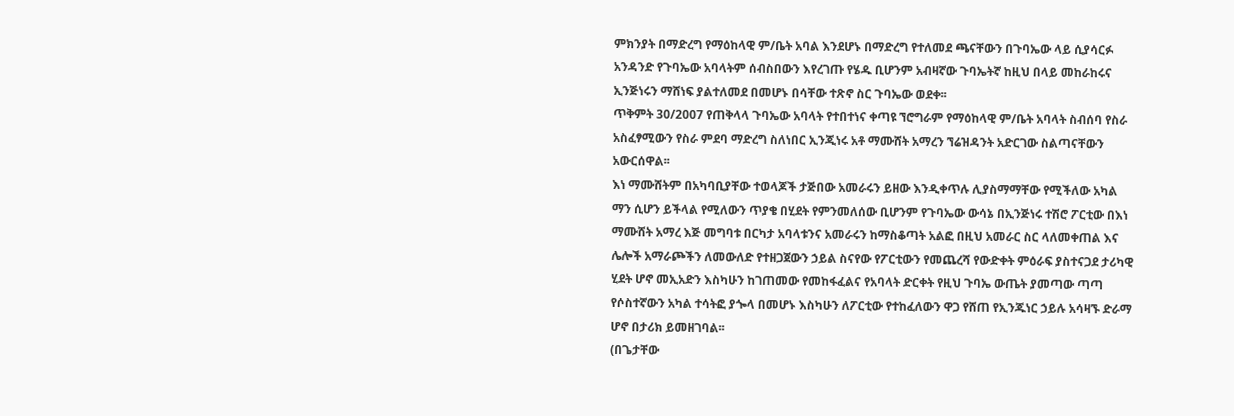ምክንያት በማድረግ የማዕከላዊ ም/ቤት አባል እንደሆኑ በማድረግ የተለመደ ጫናቸውን በጉባኤው ላይ ሲያሳርፉ አንዳንድ የጉባኤው አባላትም ሰብስበውን እየረገጡ የሄዱ ቢሆንም አብዛኛው ጉባኤትኛ ከዚህ በላይ መከራከሩና ኢንጅነሩን ማሸነፍ ያልተለመደ በመሆኑ በሳቸው ተጽኖ ስር ጉባኤው ወደቀ፡፡
ጥቅምት 30/2007 የጠቅላላ ጉባኤው አባላት የተበተነና ቀጣዩ ኘሮግራም የማዕከላዊ ም/ቤት አባላት ስብሰባ የስራ አስፈፃሚውን የስራ ምደባ ማድረግ ስለነበር ኢንጂነሩ አቶ ማሙሸት አማረን ኘሬዝዳንት አድርገው ስልጣናቸውን አውርሰዋል፡፡
እነ ማሙሸትም በአካባቢያቸው ተወላጆች ታጅበው አመራሩን ይዘው እንዲቀጥሉ ሊያስማማቸው የሚችለው አካል ማን ሲሆን ይችላል የሚለውን ጥያቄ በሂደት የምንመለሰው ቢሆንም የጉባኤው ውሳኔ በኢንጅነሩ ተሽሮ ፖርቲው በእነ ማሙሸት አማረ እጅ መግባቱ በርካታ አባላቱንና አመራሩን ከማስቆጣት አልፎ በዚህ አመራር ስር ላለመቀጠል እና ሌሎች አማራጮችን ለመውለድ የተዘጋጀውን ኃይል ስናየው የፖርቲውን የመጨረሻ የውድቀት ምዕራፍ ያስተናጋደ ታሪካዊ ሂደት ሆኖ መኢአድን እስካሁን ከገጠመው የመከፋፈልና የአባላት ድርቀት የዚህ ጉባኤ ውጤት ያመጣው ጣጣ የሶስተኛውን አካል ተሳትፎ ያጐላ በመሆኑ እስካሁን ለፖርቲው የተከፈለውን ዋጋ የሸጠ የኢንጁነር ኃይሉ አሳዛኙ ድራማ ሆኖ በታሪክ ይመዘገባል፡፡
(በጌታቸው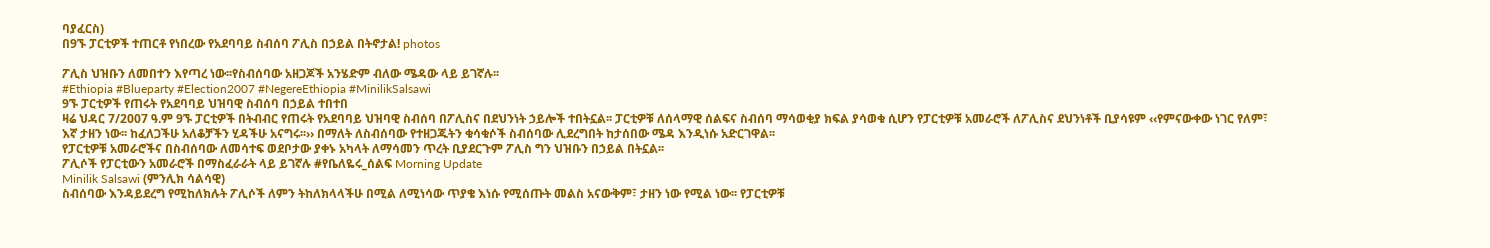ባያፈርስ)
በ9ኙ ፓርቲዎች ተጠርቶ የነበረው የአደባባይ ስብሰባ ፖሊስ በኃይል በትኖታል! photos

ፖሊስ ህዝቡን ለመበተን እየጣረ ነው፡፡የስብሰባው አዘጋጆች አንሄድም ብለው ሜዳው ላይ ይገኛሉ፡፡
#Ethiopia #Blueparty #Election2007 #NegereEthiopia #MinilikSalsawi
9ኙ ፓርቲዎች የጠሩት የአደባባይ ህዝባዊ ስብሰባ በኃይል ተበተበ
ዛሬ ህዳር 7/2007 ዓ.ም 9ኙ ፓርቲዎች በትብብር የጠሩት የአደባባይ ህዝባዊ ስብሰባ በፖሊስና በደህንነት ኃይሎች ተበትኗል፡፡ ፓርቲዎቹ ለሰላማዊ ሰልፍና ስብሰባ ማሳወቂያ ክፍል ያሳወቁ ሲሆን የፓርቲዎቹ አመራሮች ለፖሊስና ደህንነቶች ቢያሳዩም ‹‹የምናውቀው ነገር የለም፣ እኛ ታዘን ነው፡፡ ከፈለጋችሁ አለቆቻችን ሂዳችሁ አናግሩ፡፡›› በማለት ለስብሰባው የተዘጋጁትን ቁሳቁሶች ስብሰባው ሊደረግበት ከታሰበው ሜዳ እንዲነሱ አድርገዋል፡፡
የፓርቲዎቹ አመራሮችና በስብሰባው ለመሳተፍ ወደቦታው ያቀኑ አካላት ለማሳመን ጥረት ቢያደርጉም ፖሊስ ግን ህዝቡን በኃይል በትኗል፡፡
ፖሊሶች የፓርቲውን አመራሮች በማስፈራራት ላይ ይገኛሉ #የቤለዬሩ_ሰልፍ Morning Update
Minilik Salsawi (ምንሊክ ሳልሳዊ)
ስብሰባው እንዳይደረግ የሚከለክሉት ፖሊሶች ለምን ትከለክላላችሁ በሚል ለሚነሳው ጥያቄ እነሱ የሚሰጡት መልስ አናውቅም፣ ታዘን ነው የሚል ነው፡፡ የፓርቲዎቹ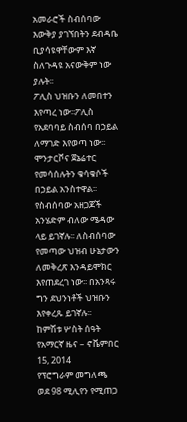አመራሮች ስብሰባው እውቅያ ያገኘበትን ደብዳቤ ቢያሳዩዋቸውም እኛ ስለጉዳዩ አናውቅም ነው ያሉት፡፡
ፖሊስ ህዝቡን ለመበተን እየጣረ ነው፡፡ፖሊስ የአደባባይ ስብሰባ በኃይል ለማገድ እየወጣ ነው፡፡ ሞንታርቮና ጀኔሬተር የመሳሰሉትን ቁሳቁሶች በኃይል አንስተዋል፡፡ የስብሰባው አዘጋጆች አንሄድም ብለው ሜዳው ላይ ይገኛሉ፡፡ ለስብሰባው የመጣው ህዝብ ሁኔታውን ለመቅረጽ እንዳይሞክር እየጠደረገ ነው፡፡ በአንጻሩ ግን ደህንነቶች ህዝቡን እየቀረጹ ይገኛሉ፡፡
ከምሽቱ ሦስት ሰዓት የአማርኛ ዜና – ኖቬምበር 15, 2014
የፕሮግራም መግለጫ
ወደ 98 ሚሊየን የሚጠጋ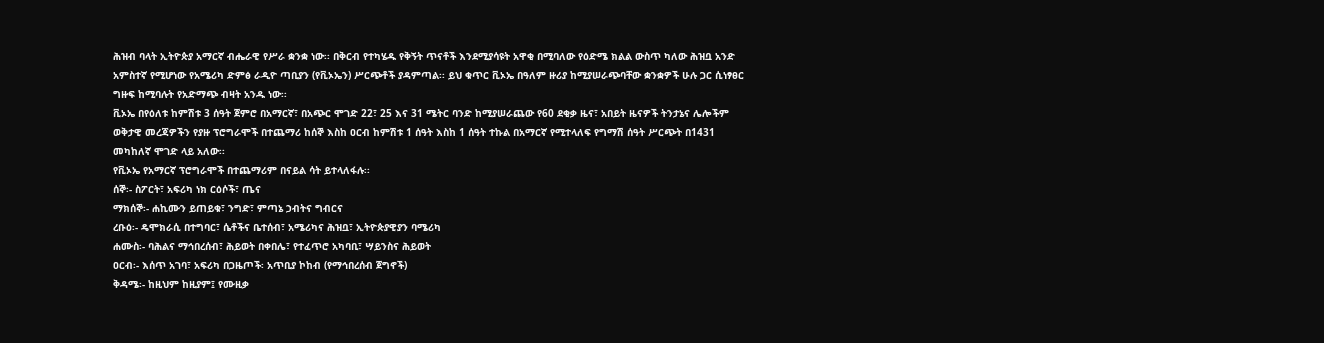ሕዝብ ባላት ኢትዮጵያ አማርኛ ብሔራዊ የሥራ ቋንቋ ነው፡፡ በቅርብ የተካሄዱ የቅኝት ጥናቶች እንደሚያሳዩት አዋቂ በሚባለው የዕድሜ ክልል ውስጥ ካለው ሕዝቧ አንድ አምስተኛ የሚሆነው የአሜሪካ ድምፅ ራዲዮ ጣቢያን (የቪኦኤን) ሥርጭቶች ያዳምጣል፡፡ ይህ ቁጥር ቪኦኤ በዓለም ዙሪያ ከሚያሠራጭባቸው ቋንቋዎች ሁሉ ጋር ሲነፃፀር ግዙፍ ከሚባሉት የአድማጭ ብዛት አንዱ ነው፡፡
ቪኦኤ በየዕለቱ ከምሽቱ 3 ሰዓት ጀምሮ በአማርኛ፣ በአጭር ሞገድ 22፣ 25 እና 31 ሜትር ባንድ ከሚያሠራጨው የ60 ደቂቃ ዜና፣ አበይት ዜናዎች ትንታኔና ሌሎችም ወቅታዊ መረጃዎችን የያዙ ፕሮግራሞች በተጨማሪ ከሰኞ እስከ ዐርብ ከምሽቱ 1 ሰዓት እስከ 1 ሰዓት ተኩል በአማርኛ የሚተላለፍ የግማሽ ሰዓት ሥርጭት በ1431 መካከለኛ ሞገድ ላይ አለው፡፡
የቪኦኤ የአማርኛ ፕሮግራሞች በተጨማሪም በናይል ሳት ይተላለፋሉ፡፡
ሰኞ፡- ስፖርት፣ አፍሪካ ነክ ርዕሶች፣ ጤና
ማክሰኞ፡- ሐኪሙን ይጠይቁ፣ ንግድ፣ ምጣኔ ኃብትና ግብርና
ረቡዕ፡- ዴሞክራሲ በተግባር፣ ሴቶችና ቤተሰብ፣ አሜሪካና ሕዝቧ፣ ኢትዮጵያዊያን ባሜሪካ
ሐሙስ፡- ባሕልና ማኅበረሰብ፣ ሕይወት በቀበሌ፣ የተፈጥሮ አካባቢ፣ ሣይንስና ሕይወት
ዐርብ፡- እሰጥ አገባ፣ አፍሪካ በጋዜጦች፡ አጥቢያ ኮከብ (የማኅበረሰብ ጀግኖች)
ቅዳሜ፡- ከዚህም ከዚያም፤ የሙዚቃ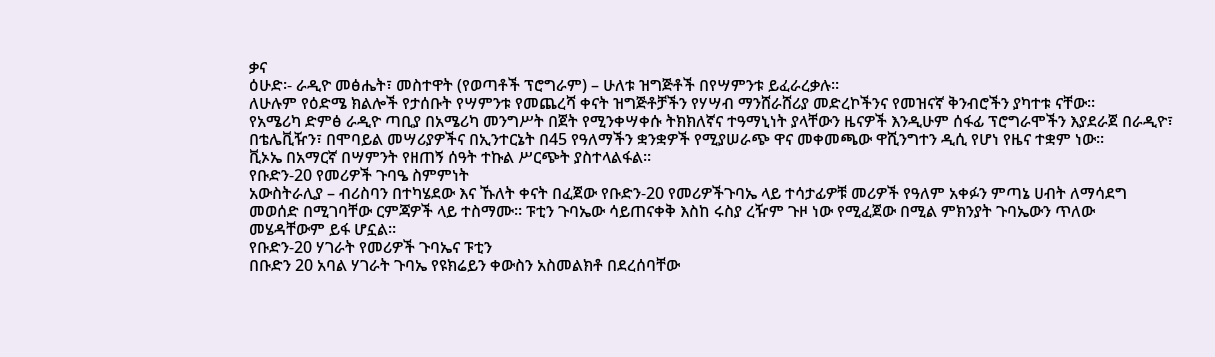ቃና
ዕሁድ፡- ራዲዮ መፅሔት፣ መስተዋት (የወጣቶች ፕሮግራም) – ሁለቱ ዝግጅቶች በየሣምንቱ ይፈራረቃሉ፡፡
ለሁሉም የዕድሜ ክልሎች የታሰቡት የሣምንቱ የመጨረሻ ቀናት ዝግጅቶቻችን የሃሣብ ማንሸራሸሪያ መድረኮችንና የመዝናኛ ቅንብሮችን ያካተቱ ናቸው፡፡
የአሜሪካ ድምፅ ራዲዮ ጣቢያ በአሜሪካ መንግሥት በጀት የሚንቀሣቀሱ ትክክለኛና ተዓማኒነት ያላቸውን ዜናዎች እንዲሁም ሰፋፊ ፕሮግራሞችን እያደራጀ በራዲዮ፣ በቴሌቪዥን፣ በሞባይል መሣሪያዎችና በኢንተርኔት በ45 የዓለማችን ቋንቋዎች የሚያሠራጭ ዋና መቀመጫው ዋሺንግተን ዲሲ የሆነ የዜና ተቋም ነው፡፡
ቪኦኤ በአማርኛ በሣምንት የዘጠኝ ሰዓት ተኩል ሥርጭት ያስተላልፋል፡፡
የቡድን-20 የመሪዎች ጉባዔ ስምምነት
አውስትራሊያ – ብሪስባን በተካሄደው እና ኹለት ቀናት በፈጀው የቡድን-20 የመሪዎችጉባኤ ላይ ተሳታፊዎቹ መሪዎች የዓለም አቀፉን ምጣኔ ሀብት ለማሳደግ መወሰድ በሚገባቸው ርምጃዎች ላይ ተስማሙ። ፑቲን ጉባኤው ሳይጠናቀቅ እስከ ሩስያ ረዥም ጉዞ ነው የሚፈጀው በሚል ምክንያት ጉባኤውን ጥለው መሄዳቸውም ይፋ ሆኗል።
የቡድን-20 ሃገራት የመሪዎች ጉባኤና ፑቲን
በቡድን 20 አባል ሃገራት ጉባኤ የዩክሬይን ቀውስን አስመልክቶ በደረሰባቸው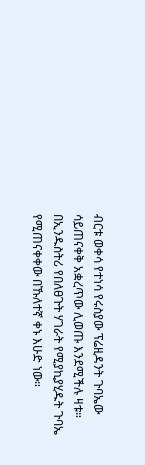ብርቱ ወቀሳ የተነሳ የሩስያው ፕሬዚዳንት ጉባኤው ሳይጠናቀቅ አቋረጥው ሊወጡ እንደሚችሉ ዛቱ። በኢንዱስትሪ የበለፀጉት ሃገራት የሚያኪያሂዱት ጉባኤ የሚጠናቀቀው በኹለተኛ ቀኑ እሁድ ነው።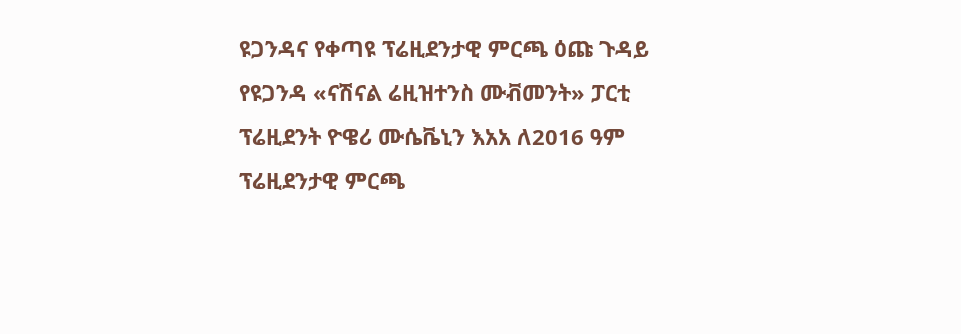ዩጋንዳና የቀጣዩ ፕሬዚደንታዊ ምርጫ ዕጩ ጉዳይ
የዩጋንዳ «ናሽናል ሬዚዝተንስ ሙቭመንት» ፓርቲ ፕሬዚደንት ዮዌሪ ሙሴቬኒን እአአ ለ2016 ዓም ፕሬዚደንታዊ ምርጫ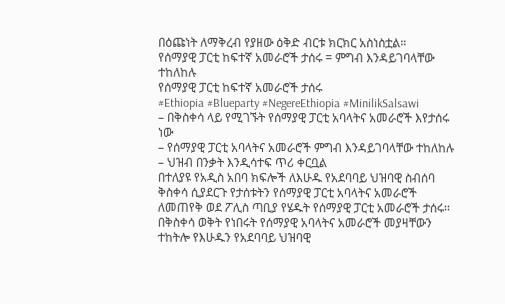በዕጩነት ለማቅረብ የያዘው ዕቅድ ብርቱ ክርክር አስነስቷል።
የሰማያዊ ፓርቲ ከፍተኛ አመራሮች ታሰሩ = ምግብ እንዳይገባላቸው ተከለከሉ
የሰማያዊ ፓርቲ ከፍተኛ አመራሮች ታሰሩ
#Ethiopia #Blueparty #NegereEthiopia #MinilikSalsawi
– በቅስቀሳ ላይ የሚገኙት የሰማያዊ ፓርቲ አባላትና አመራሮች እየታሰሩ ነው
– የሰማያዊ ፓርቲ አባላትና አመራሮች ምግብ እንዳይገባላቸው ተከለከሉ
– ህዝብ በንቃት እንዲሳተፍ ጥሪ ቀርቧል
በተለያዩ የአዲስ አበባ ክፍሎች ለእሁዱ የአደባባይ ህዝባዊ ስብሰባ ቅስቀሳ ሲያደርጉ የታሰቱትን የሰማያዊ ፓርቲ አባላትና አመራሮች ለመጠየቅ ወደ ፖሊስ ጣቢያ የሄዱት የሰማያዊ ፓርቲ አመራሮች ታሰሩ፡፡
በቅስቀሳ ወቅት የነበሩት የሰማያዊ አባላትና አመራሮች መያዛቸውን ተከትሎ የእሁዱን የአደባባይ ህዝባዊ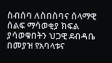ስብሰባ ለስበስባና ሰላማዊ ሰልፍ ማሳወቂያ ክፍል ያሳወቁበትን ህጋዊ ደብዳቤ በመያዝ የአባላቱና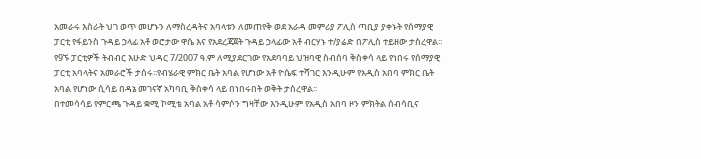አመራሩ እስራት ህገ ወጥ መሆኑን ለማስረዳትና አባላቱን ለመጠየቅ ወደ አራዳ መምሪያ ፖሊስ ጣቢያ ያቀኑት የሰማያዊ ፓርቲ የፋይንስ ጉዳይ ኃላፊ አቶ ወሮታው ዋሴ እና የአደረጃጀት ጉዳይ ኃላፊው አቶ ብርሃኑ ተ/ያሬድ በፖሊስ ተይዘው ታስረዋል፡፡
የ9ኙ ፓርቲዎች ትብብር እሁድ ህዳር 7/2007 ዓ.ም ለሚያደርገው የአደባባይ ህዝባዊ ስብሰባ ቅስቀሳ ላይ የነበሩ የሰማያዊ ፓርቲ አባላትና አመራሮች ታሰሩ፡፡የብሄራዊ ምክር ቤት አባል የሆነው አቶ ዮሴፍ ተሻገር እንዲሁም የአዲስ አበባ ምክር ቤት አባል የሆነው ሲሳይ በዳኔ መገናኛ አካባቢ ቅስቀሳ ላይ በነበሩበት ወቅት ታስረዋል፡፡
በተመሳሳይ የምርጫ ጉዳይ ቋሚ ኮሚቴ አባል አቶ ሳምሶን ግዛቸው እንዲሁም የአዲስ አበባ ዞን ምክትል ሰብሳቢና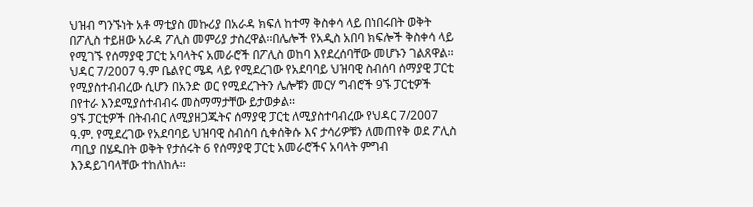ህዝብ ግንኙነት አቶ ማቲያስ መኩሪያ በአራዳ ክፍለ ከተማ ቅስቀሳ ላይ በነበሩበት ወቅት በፖሊስ ተይዘው አራዳ ፖሊስ መምሪያ ታስረዋል፡፡በሌሎች የአዲስ አበባ ክፍሎች ቅስቀሳ ላይ የሚገኙ የሰማያዊ ፓርቲ አባላትና አመራሮች በፖሊስ ወከባ እየደረሰባቸው መሆኑን ገልጸዋል፡፡
ህዳር 7/2007 ዓ.ም ቤልየር ሜዳ ላይ የሚደረገው የአደባባይ ህዝባዊ ስብሰባ ሰማያዊ ፓርቲ የሚያስተብብረው ሲሆን በአንድ ወር የሚደረጉትን ሌሎቹን መርሃ ግብሮች 9ኙ ፓርቲዎች በየተራ እንደሚያሰተብብሩ መስማማታቸው ይታወቃል፡፡
9ኙ ፓርቲዎች በትብብር ለሚያዘጋጁትና ሰማያዊ ፓርቲ ለሚያስተባብረው የህዳር 7/2007 ዓ.ም. የሚደረገው የአደባባይ ህዝባዊ ስብሰባ ሲቀሰቅሱ እና ታሳሪዎቹን ለመጠየቅ ወደ ፖሊስ ጣቢያ በሄዱበት ወቅት የታሰሩት 6 የሰማያዊ ፓርቲ አመራሮችና አባላት ምግብ እንዳይገባላቸው ተከለከሉ፡፡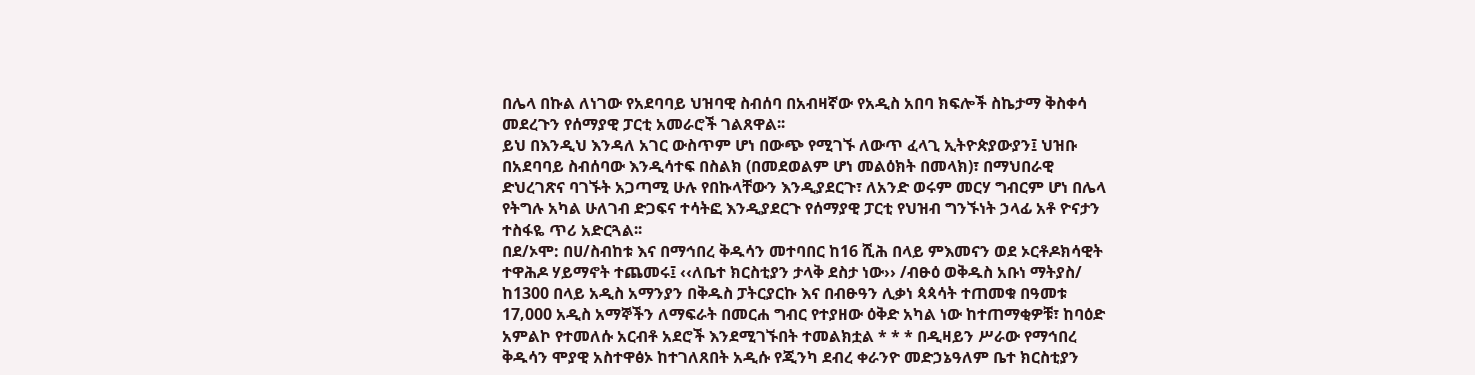በሌላ በኩል ለነገው የአደባባይ ህዝባዊ ስብሰባ በአብዛኛው የአዲስ አበባ ክፍሎች ስኬታማ ቅስቀሳ መደረጉን የሰማያዊ ፓርቲ አመራሮች ገልጸዋል፡፡
ይህ በእንዲህ እንዳለ አገር ውስጥም ሆነ በውጭ የሚገኙ ለውጥ ፈላጊ ኢትዮጵያውያን፤ ህዝቡ በአደባባይ ስብሰባው እንዲሳተፍ በስልክ (በመደወልም ሆነ መልዕክት በመላክ)፣ በማህበራዊ ድህረገጽና ባገኙት አጋጣሚ ሁሉ የበኩላቸውን እንዲያደርጉ፣ ለአንድ ወሩም መርሃ ግብርም ሆነ በሌላ የትግሉ አካል ሁለገብ ድጋፍና ተሳትፎ እንዲያደርጉ የሰማያዊ ፓርቲ የህዝብ ግንኙነት ኃላፊ አቶ ዮናታን ተስፋዬ ጥሪ አድርጓል፡፡
በደ/ኦሞ: በሀ/ስብከቱ እና በማኅበረ ቅዱሳን መተባበር ከ16 ሺሕ በላይ ምእመናን ወደ ኦርቶዶክሳዊት ተዋሕዶ ሃይማኖት ተጨመሩ፤ ‹‹ለቤተ ክርስቲያን ታላቅ ደስታ ነው›› /ብፁዕ ወቅዱስ አቡነ ማትያስ/
ከ1300 በላይ አዲስ አማንያን በቅዱስ ፓትርያርኩ እና በብፁዓን ሊቃነ ጳጳሳት ተጠመቁ በዓመቱ 17‚000 አዲስ አማኞችን ለማፍራት በመርሐ ግብር የተያዘው ዕቅድ አካል ነው ከተጠማቂዎቹ፣ ከባዕድ አምልኮ የተመለሱ አርብቶ አደሮች እንደሚገኙበት ተመልክቷል * * * በዲዛይን ሥራው የማኅበረ ቅዱሳን ሞያዊ አስተዋፅኦ ከተገለጸበት አዲሱ የጂንካ ደብረ ቀራንዮ መድኃኔዓለም ቤተ ክርስቲያን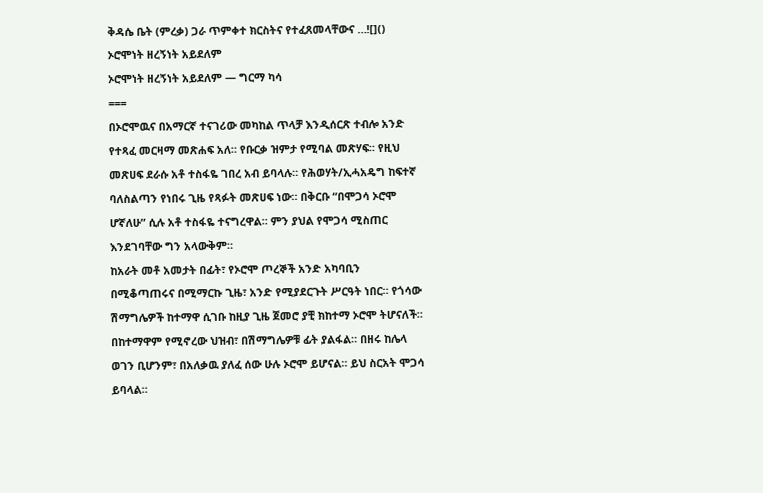ቅዳሴ ቤት (ምረቃ) ጋራ ጥምቀተ ክርስትና የተፈጸመላቸውና …![]()
ኦሮሞነት ዘረኝነት አይደለም
ኦሮሞነት ዘረኝነት አይደለም — ግርማ ካሳ
===
በኦሮሞዉና በአማርኛ ተናገሪው መካከል ጥላቻ እንዲሰርጽ ተብሎ አንድ የተጻፈ መርዛማ መጽሐፍ አለ። የቡርቃ ዝምታ የሚባል መጽሃፍ። የዚህ መጽሀፍ ደራሱ አቶ ተስፋዬ ገበረ አብ ይባላሉ። የሕወሃት/ኢሓአዴግ ከፍተኛ ባለስልጣን የነበሩ ጊዜ የጻፉት መጽሀፍ ነው። በቅርቡ “በሞጋሳ ኦሮሞ ሆኛለሁ” ሲሉ አቶ ተስፋዬ ተናግረዋል። ምን ያህል የሞጋሳ ሚስጠር እንደገባቸው ግን አላውቅም።
ከአራት መቶ አመታት በፊት፣ የኦሮሞ ጦረኞች አንድ አካባቢን በሚቆጣጠሩና በሚማርኩ ጊዜ፣ አንድ የሚያደርጉት ሥርዓት ነበር። የጎሳው ሽማግሌዎች ከተማዋ ሲገቡ ከዚያ ጊዜ ጀመሮ ያቺ ክከተማ ኦሮሞ ትሆናለች። በከተማዋም የሚኖረው ህዝብ፣ በሽማግሌዎቹ ፊት ያልፋል። በዘሩ ከሌላ ወገን ቢሆንም፣ በአለቃዉ ያለፈ ሰው ሁሉ ኦሮሞ ይሆናል። ይህ ስርአት ሞጋሳ ይባላል።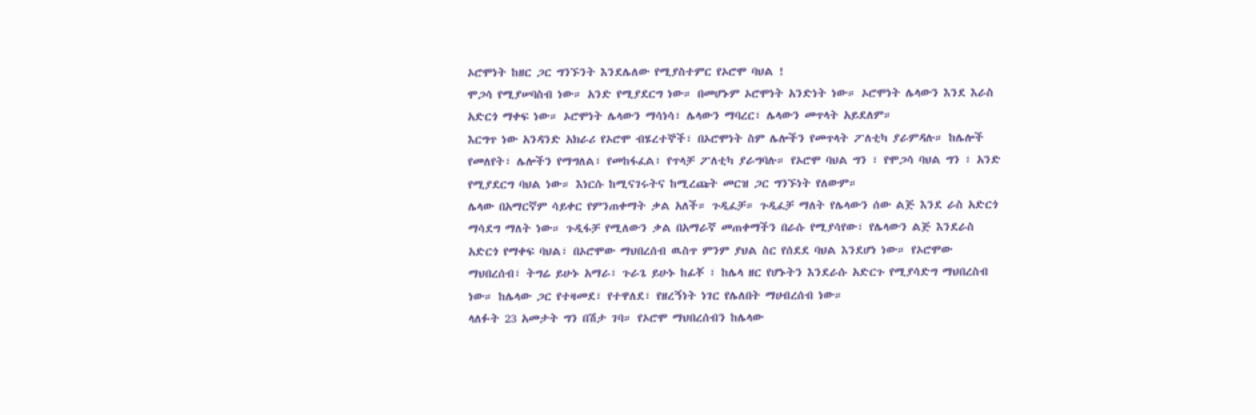ኦሮሞነት ከዘር ጋር ግንኙንት እንደሌለው የሚያስተምር የኦሮሞ ባህል !
ሞጋሳ የሚያሠባስብ ነው። አንድ የሚያደርግ ነው። በመሆኑም ኦሮሞነት አንድነት ነው። ኦሮሞነት ሌላውን እንደ እራስ አድርጎ ማቀፍ ነው። ኦሮሞነት ሌላውን ማሳነሳ፣ ሌላውን ማባረር፣ ሌላውን መጥላት አይደለም።
እርግጥ ነው አንዳንድ አክራሪ የኦሮሞ ብሄረተኞች፣ በኦሮሞነት ስም ሌሎችን የመጥላት ፖለቲካ ያራምዳሉ። ከሌሎች የመለየት፣ ሌሎችን የማግለል፣ የመከፋፈል፣ የጥላቻ ፖለቲካ ያራግባሉ። የኦሮሞ ባህል ግን ፣ የሞጋሳ ባህል ግን ፣ አንድ የሚያደርግ ባህል ነው። እነርሱ ከሚናገሩትና ከሚረጩት መርዝ ጋር ግንኙነት የለውም።
ሌላው በአማርኛም ሳይቀር የምንጠቀማት ቃል አለች። ጉዲፈቻ። ጉዲፈቻ ማለት የሌላውን ሰው ልጅ እንደ ራስ አድርጎ ማሳደግ ማለት ነው። ጉዲፋቻ የሚለውን ቃል በአማራኛ መጠቀማችን በራሱ የሚያሳየው፣ የሌላውን ልጅ እንደራስ አድርጎ የማቀፍ ባህል፣ በኦሮሞው ማህበረሰብ ዉስጥ ምንም ያህል ስር የሰደደ ባህል እንደሆነ ነው። የኦሮሞው ማህበረሰብ፣ ትግሬ ይሁኑ አማራ፣ ጉራጌ ይሁኑ ከፊቾ ፣ ከሌላ ዘር የሆኑትን እንደራሱ አድርጉ የሚያሳድግ ማህበረስብ ነው። ከሌላው ጋር የተዛመደ፣ የተዋለደ፣ የዘረኝነት ነገር የሌለበት ማሀብረሰብ ነው።
ላለፉት 23 አመታት ግን በሽታ ገባ። የኦሮሞ ማህበረሰብን ከሌላው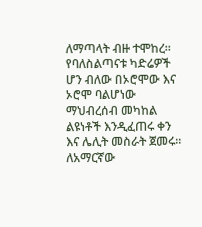ለማጣላት ብዙ ተሞከረ። የባለስልጣናቱ ካድሬዎች ሆን ብለው በኦሮሞው እና ኦሮሞ ባልሆነው ማህብረሰብ መካከል ልዩነቶች እንዲፈጠሩ ቀን እና ሌሊት መስራት ጀመሩ።
ለአማርኛው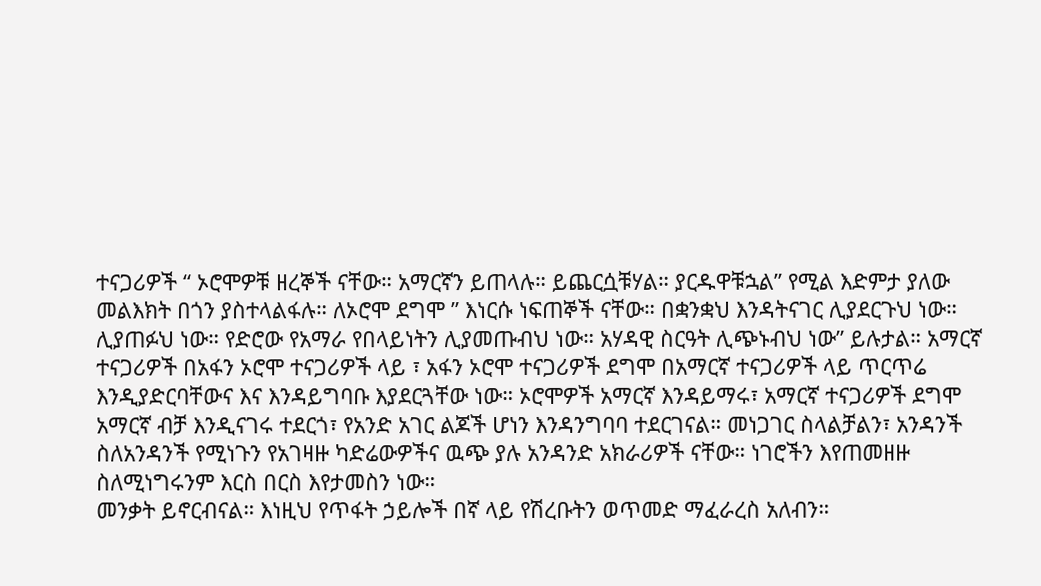ተናጋሪዎች “ ኦሮሞዎቹ ዘረኞች ናቸው። አማርኛን ይጠላሉ። ይጨርሷቹሃል። ያርዱዋቹኋል” የሚል እድምታ ያለው መልእክት በጎን ያስተላልፋሉ። ለኦሮሞ ደግሞ ” እነርሱ ነፍጠኞች ናቸው። በቋንቋህ እንዳትናገር ሊያደርጉህ ነው። ሊያጠፉህ ነው። የድሮው የአማራ የበላይነትን ሊያመጡብህ ነው። አሃዳዊ ስርዓት ሊጭኑብህ ነው” ይሉታል። አማርኛ ተናጋሪዎች በአፋን ኦሮሞ ተናጋሪዎች ላይ ፣ አፋን ኦሮሞ ተናጋሪዎች ደግሞ በአማርኛ ተናጋሪዎች ላይ ጥርጥሬ እንዲያድርባቸውና እና እንዳይግባቡ እያደርጓቸው ነው። ኦሮሞዎች አማርኛ እንዳይማሩ፣ አማርኛ ተናጋሪዎች ደግሞ አማርኛ ብቻ እንዲናገሩ ተደርጎ፣ የአንድ አገር ልጆች ሆነን እንዳንግባባ ተደርገናል። መነጋገር ስላልቻልን፣ አንዳንች ስለአንዳንች የሚነጉን የአገዛዙ ካድሬውዎችና ዉጭ ያሉ አንዳንድ አክራሪዎች ናቸው። ነገሮችን እየጠመዘዙ ስለሚነግሩንም እርስ በርስ እየታመስን ነው።
መንቃት ይኖርብናል። እነዚህ የጥፋት ኃይሎች በኛ ላይ የሽረቡትን ወጥመድ ማፈራረስ አለብን።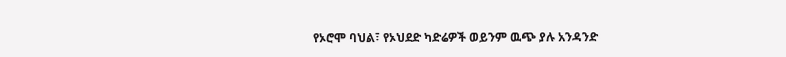የኦሮሞ ባህል፣ የኦህደድ ካድሬዎች ወይንም ዉጭ ያሉ አንዳንድ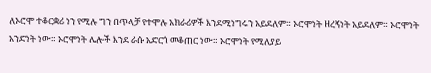ለኦሮሞ ተቆርቋሪ ነን የሚሉ ግን በጥላቻ የተሞሉ አክራሪዎች እንደሚነግሩን አይደለም። ኦሮሞነት ዘረኝነት አይደለም። ኦሮሞነት አንድነት ነው። ኦሮሞነት ሌሎች እንደ ራሱ አድርጎ መቆጠር ነው። ኦሮሞነት የሚለያይ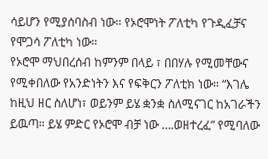ሳይሆን የሚያሰባስብ ነው። የኦሮሞነት ፖለቲካ የጉዲፈቻና የሞጋሳ ፖለቲካ ነው።
የኦሮሞ ማህበረሰብ ከምንም በላይ ፣ በበሃሉ የሚመቸውና የሚቀበለው የአንድነትን እና የፍቅርን ፖለቲክ ነው። “እገሌ ከዚህ ዘር ስለሆነ፣ ወይንም ይሄ ቋንቋ ስለሚናገር ከአገራችን ይዉጣ። ይሄ ምድር የኦሮሞ ብቻ ነው ….ወዘተረፈ” የሚባለው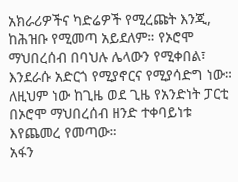አክራሪዎችና ካድሬዎች የሚረጩት እንጂ, ከሕዝቡ የሚመጣ አይደለም። የኦሮሞ ማህበረሰብ በባህሉ ሌላውን የሚቀበል፣ እንደራሱ አድርጎ የሚያኖርና የሚያሳድግ ነው። ለዚህም ነው ከጊዜ ወደ ጊዜ የአንድነት ፓርቲ በኦሮሞ ማህበረሰብ ዘንድ ተቀባይነቱ እየጨመረ የመጣው።
አፋን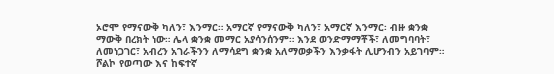ኦሮሞ የማናውቅ ካለን፣ እንማር። አማርኛ የማናውቅ ካለን፣ አማርኛ እንማር፡ ብዙ ቋንቋ ማውቅ በረክት ነው። ሌላ ቋንቋ መማር አያሳንሰንም። እንደ ወንድማማቾች፣ ለመግባባት፣ ለመነጋገር፣ አብረን አገራችንን ለማሳደግ ቋንቋ አለማወቃችን እንቃፋት ሊሆንብን አይገባም።
ሾልኮ የወጣው እና ከፍተኛ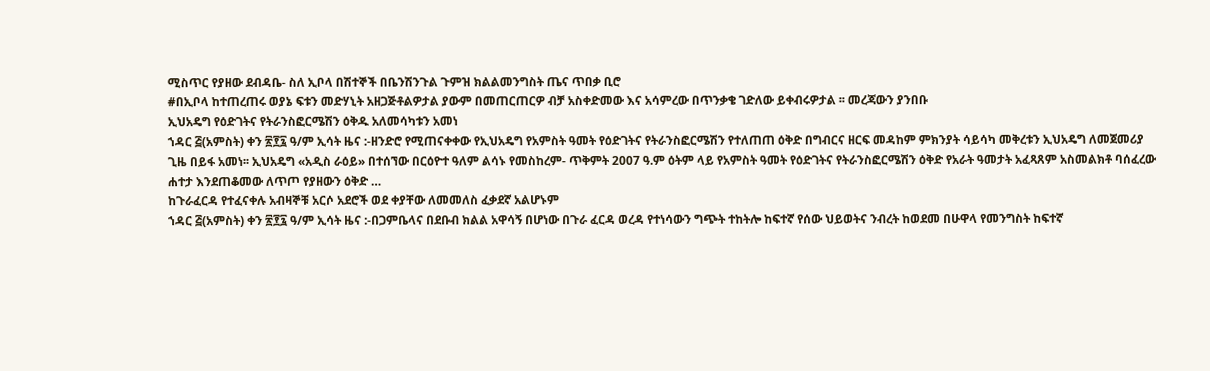ሚስጥር የያዘው ደብዳቤ- ስለ ኢቦላ በሽተኞች በቤንሽንጉል ጉምዝ ክልልመንግስት ጤና ጥበቃ ቢሮ
#በኢቦላ ከተጠረጠሩ ወያኔ ፍቱን መድሃኒት አዘጋጅቶልዎታል ያውም በመጠርጠርዎ ብቻ አስቀድመው እና አሳምረው በጥንቃቄ ገድለው ይቀብሩዎታል ፡፡ መረጃውን ያንበቡ
ኢህአዴግ የዕድገትና የትራንስፎርሜሽን ዕቅዱ አለመሳካቱን አመነ
ኀዳር ፭(አምስት) ቀን ፳፻፯ ዓ/ም ኢሳት ዜና :-ዘንድሮ የሚጠናቀቀው የኢህአዴግ የአምስት ዓመት የዕድገትና የትራንስፎርሜሽን የተለጠጠ ዕቅድ በግብርና ዘርፍ መዳከም ምክንያት ሳይሳካ መቅረቱን ኢህአዴግ ለመጀመሪያ ጊዜ በይፋ አመነ፡፡ ኢህአዴግ «አዲስ ራዕይ» በተሰኘው በርዕዮተ ዓለም ልሳኑ የመስከረም- ጥቅምት 2007 ዓ.ም ዕትም ላይ የአምስት ዓመት የዕድገትና የትራንስፎርሜሽን ዕቅድ የአራት ዓመታት አፈጻጸም አስመልክቶ ባሰፈረው ሐተታ እንደጠቆመው ለጥጦ የያዘውን ዕቅድ …
ከጉራፈርዳ የተፈናቀሉ አብዛኞቹ አርሶ አደሮች ወደ ቀያቸው ለመመለስ ፈቃደኛ አልሆኑም
ኀዳር ፭(አምስት) ቀን ፳፻፯ ዓ/ም ኢሳት ዜና :-በጋምቤላና በደቡብ ክልል አዋሳኝ በሆነው በጉራ ፈርዳ ወረዳ የተነሳውን ግጭት ተከትሎ ከፍተኛ የሰው ህይወትና ንብረት ከወደመ በሁዋላ የመንግስት ከፍተኛ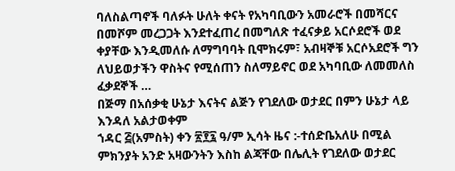ባለስልጣኖች ባለፉት ሁለት ቀናት የአካባቢውን አመራሮች በመሻርና በመሾም መረጋጋት እንደተፈጠረ በመግለጽ ተፈናቃይ አርሶደሮች ወደ ቀያቸው እንዲመለሱ ለማግባባት ቢሞክሩም፣ አብዛኞቹ አርሶአደሮች ግን ለህይወታችን ዋስትና የሚሰጠን ስለማይኖር ወደ አካባቢው ለመመለስ ፈቃደኞች …
በጅማ በአሰቃቂ ሁኔታ እናትና ልጅን የገደለው ወታደር በምን ሁኔታ ላይ እንዳለ አልታወቀም
ኀዳር ፭(አምስት) ቀን ፳፻፯ ዓ/ም ኢሳት ዜና :-ተሰድቤአለሁ በሚል ምክንያት አንድ አዛውንትን እስከ ልጃቸው በሌሊት የገደለው ወታደር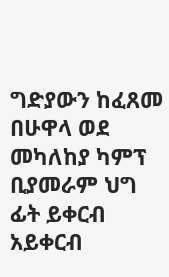ግድያውን ከፈጸመ በሁዋላ ወደ መካለከያ ካምፕ ቢያመራም ህግ ፊት ይቀርብ አይቀርብ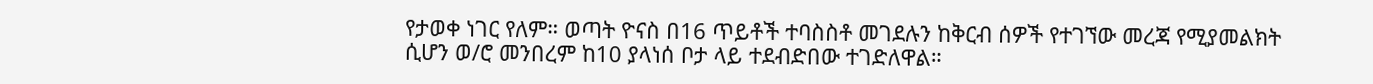የታወቀ ነገር የለም። ወጣት ዮናስ በ16 ጥይቶች ተባስስቶ መገደሉን ከቅርብ ሰዎች የተገኘው መረጃ የሚያመልክት ሲሆን ወ/ሮ መንበረም ከ10 ያላነሰ ቦታ ላይ ተደብድበው ተገድለዋል።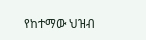የከተማው ህዝብ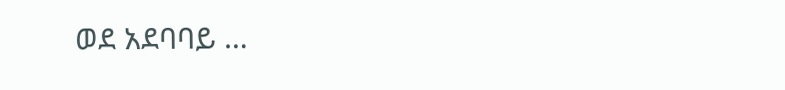ወደ አደባባይ …